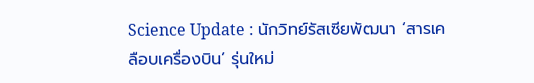Science Update : นักวิทย์รัสเซียพัฒนา ‘สารเคลือบเครื่องบิน’ รุ่นใหม่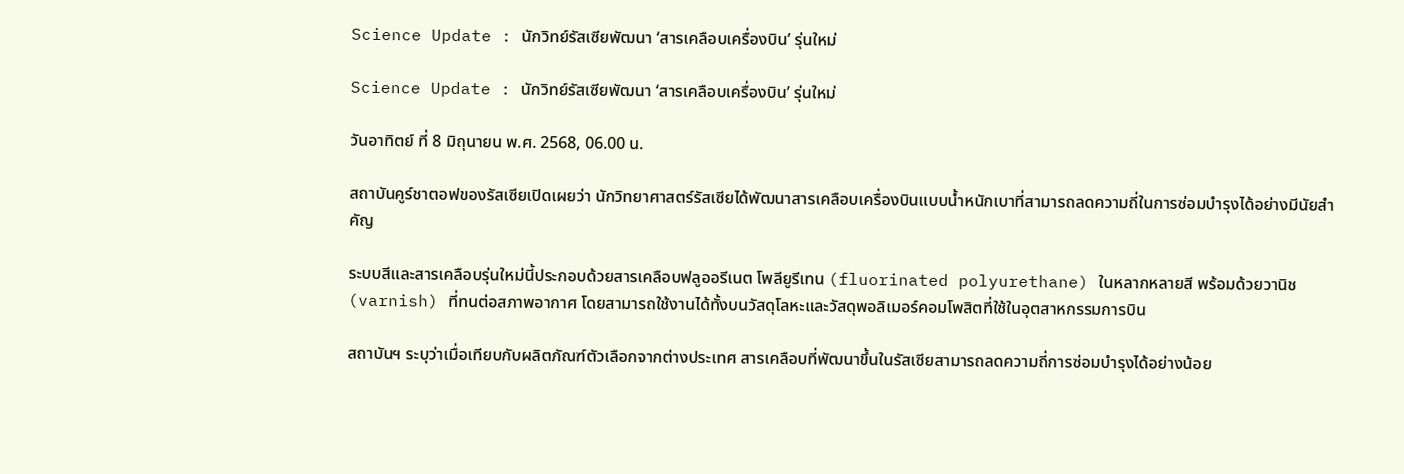Science Update : นักวิทย์รัสเซียพัฒนา ‘สารเคลือบเครื่องบิน’ รุ่นใหม่

Science Update : นักวิทย์รัสเซียพัฒนา ‘สารเคลือบเครื่องบิน’ รุ่นใหม่

วันอาทิตย์ ที่ 8 มิถุนายน พ.ศ. 2568, 06.00 น.

สถาบันคูร์ชาตอฟของรัสเซียเปิดเผยว่า นักวิทยาศาสตร์รัสเซียได้พัฒนาสารเคลือบเครื่องบินแบบน้ำหนักเบาที่สามารถลดความถี่ในการซ่อมบำรุงได้อย่างมีนัยสำคัญ

ระบบสีและสารเคลือบรุ่นใหม่นี้ประกอบด้วยสารเคลือบฟลูออรีเนต โพลียูรีเทน (fluorinated polyurethane) ในหลากหลายสี พร้อมด้วยวานิช (varnish) ที่ทนต่อสภาพอากาศ โดยสามารถใช้งานได้ทั้งบนวัสดุโลหะและวัสดุพอลิเมอร์คอมโพสิตที่ใช้ในอุตสาหกรรมการบิน

สถาบันฯ ระบุว่าเมื่อเทียบกับผลิตภัณฑ์ตัวเลือกจากต่างประเทศ สารเคลือบที่พัฒนาขึ้นในรัสเซียสามารถลดความถี่การซ่อมบำรุงได้อย่างน้อย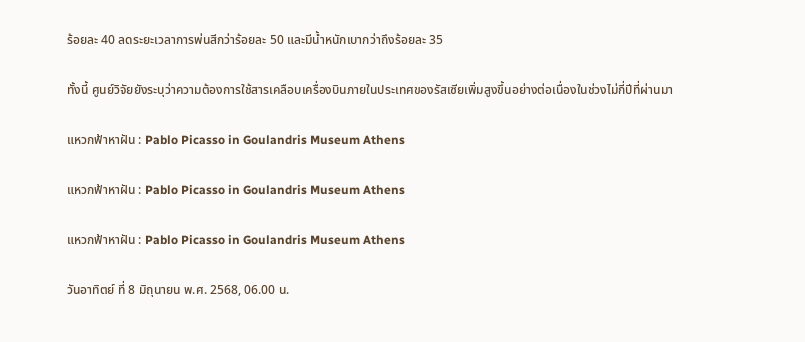ร้อยละ 40 ลดระยะเวลาการพ่นสีกว่าร้อยละ 50 และมีน้ำหนักเบากว่าถึงร้อยละ 35

ทั้งนี้ ศูนย์วิจัยยังระบุว่าความต้องการใช้สารเคลือบเครื่องบินภายในประเทศของรัสเซียเพิ่มสูงขึ้นอย่างต่อเนื่องในช่วงไม่กี่ปีที่ผ่านมา

แหวกฟ้าหาฝัน : Pablo Picasso in Goulandris Museum Athens

แหวกฟ้าหาฝัน : Pablo Picasso in Goulandris Museum Athens

แหวกฟ้าหาฝัน : Pablo Picasso in Goulandris Museum Athens

วันอาทิตย์ ที่ 8 มิถุนายน พ.ศ. 2568, 06.00 น.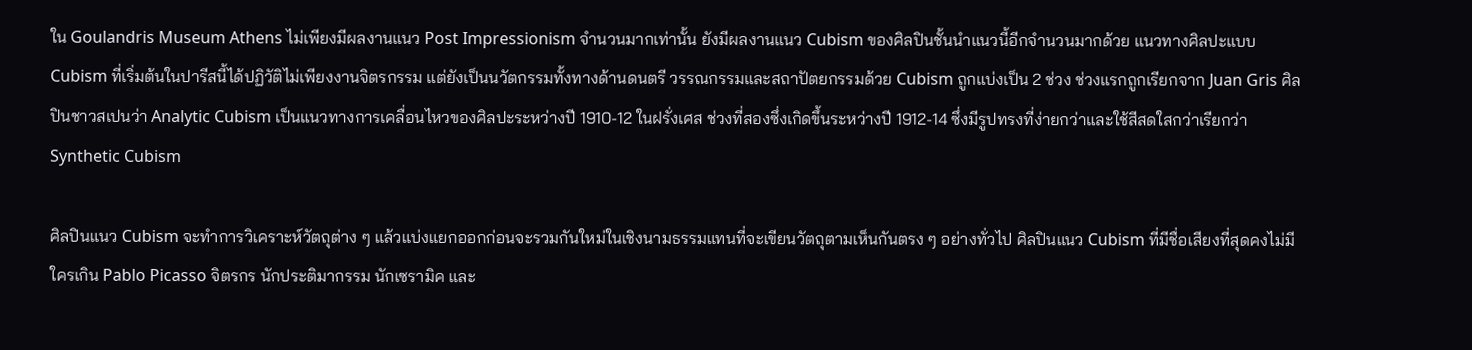ใน Goulandris Museum Athens ไม่เพียงมีผลงานแนว Post Impressionism จำนวนมากเท่านั้น ยังมีผลงานแนว Cubism ของศิลปินชั้นนำแนวนี้อีกจำนวนมากด้วย แนวทางศิลปะแบบ Cubism ที่เริ่มต้นในปารีสนี้ได้ปฏิวัติไม่เพียงงานจิตรกรรม แต่ยังเป็นนวัตกรรมทั้งทางด้านดนตรี วรรณกรรมและสถาปัตยกรรมด้วย Cubism ถูกแบ่งเป็น 2 ช่วง ช่วงแรกถูกเรียกจาก Juan Gris ศิลปินชาวสเปนว่า Analytic Cubism เป็นแนวทางการเคลื่อนไหวของศิลปะระหว่างปี 1910-12 ในฝรั่งเศส ช่วงที่สองซึ่งเกิดขึ้นระหว่างปี 1912-14 ซึ่งมีรูปทรงที่ง่ายกว่าและใช้สีสดใสกว่าเรียกว่า Synthetic Cubism

ศิลปินแนว Cubism จะทำการวิเคราะห์วัตถุต่าง ๆ แล้วแบ่งแยกออกก่อนจะรวมกันใหม่ในเชิงนามธรรมแทนที่จะเขียนวัตถุตามเห็นกันตรง ๆ อย่างทั่วไป ศิลปินแนว Cubism ที่มีชื่อเสียงที่สุดคงไม่มีใครเกิน Pablo Picasso จิตรกร นักประติมากรรม นักเซรามิค และ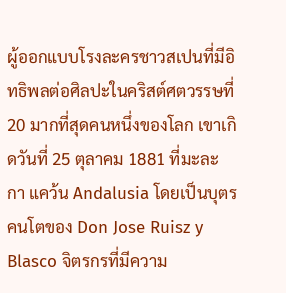ผู้ออกแบบโรงละครชาวสเปนที่มีอิทธิพลต่อศิลปะในคริสต์ศตวรรษที่ 20 มากที่สุดคนหนึ่งของโลก เขาเกิดวันที่ 25 ตุลาคม 1881 ที่มะละกา แคว้น Andalusia โดยเป็นบุตรคนโตของ Don Jose Ruisz y Blasco จิตรกรที่มีความ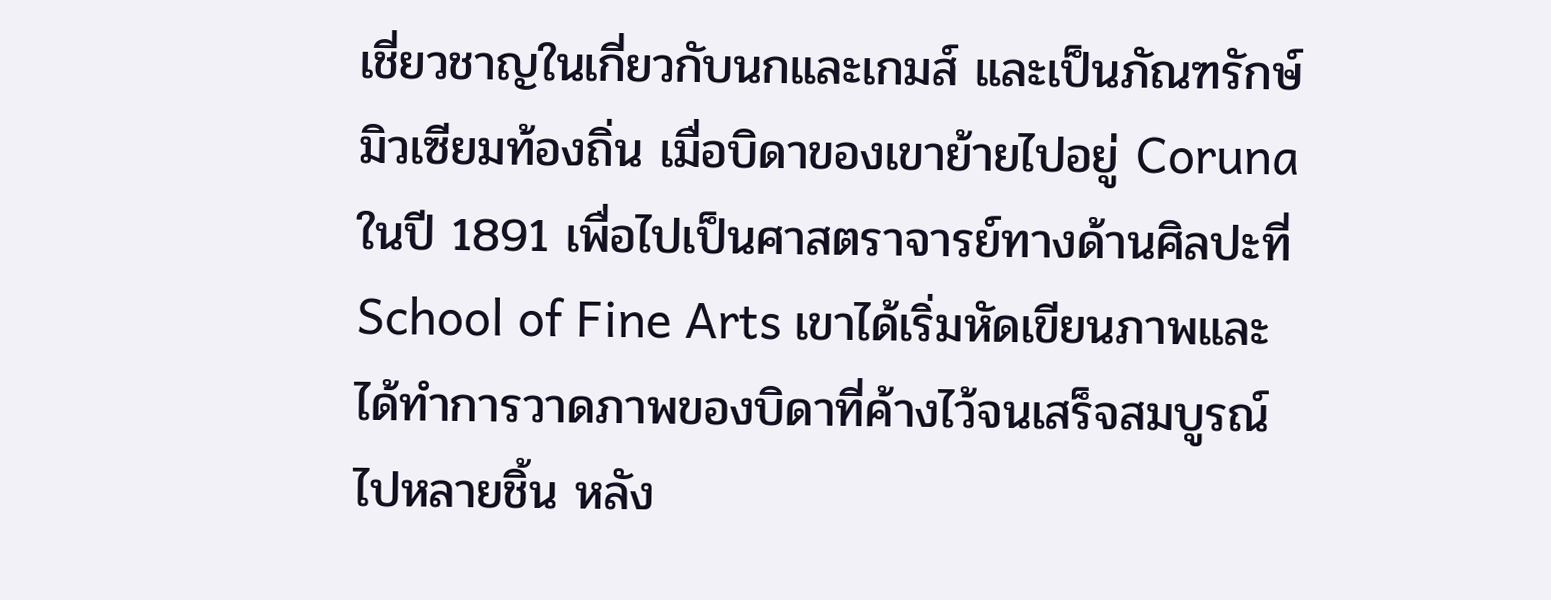เชี่ยวชาญในเกี่ยวกับนกและเกมส์ และเป็นภัณฑรักษ์มิวเซียมท้องถิ่น เมื่อบิดาของเขาย้ายไปอยู่ Coruna ในปี 1891 เพื่อไปเป็นศาสตราจารย์ทางด้านศิลปะที่ School of Fine Arts เขาได้เริ่มหัดเขียนภาพและได้ทำการวาดภาพของบิดาที่ค้างไว้จนเสร็จสมบูรณ์ไปหลายชิ้น หลัง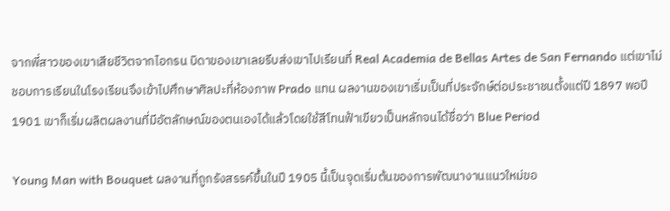จากพี่สาวของเขาเสียชีวิตจากไอกรน บิดาของเขาเลยรีบส่งเขาไปเรียนที่ Real Academia de Bellas Artes de San Fernando แต่เขาไม่ชอบการเรียนในโรงเรียนจึงเข้าไปศึกษาศิลปะที่ห้องภาพ Prado แทน ผลงานของเขาเริ่มเป็นที่ประจักษ์ต่อประชาชนตั้งแต่ปี 1897 พอปี 1901 เขาก็เริ่มผลิตผลงานที่มีอัตลักษณ์ของตนเองได้แล้วโดยใช้สีโทนฟ้าเขียวเป็นหลักจนได้ชื่อว่า Blue Period

Young Man with Bouquet ผลงานที่ถูกรังสรรค์ขึ้นในปี 1905 นี้เป็นจุดเริ่มต้นของการพัฒนางานแนวใหม่ขอ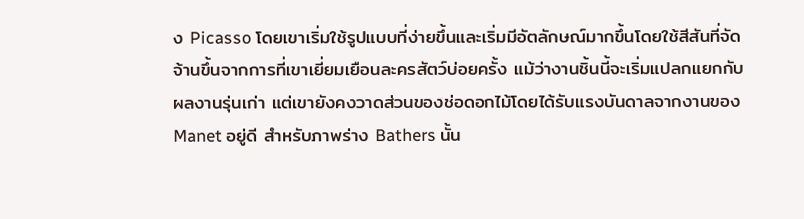ง Picasso โดยเขาเริ่มใช้รูปแบบที่ง่ายขึ้นและเริ่มมีอัตลักษณ์มากขึ้นโดยใช้สีสันที่จัดจ้านขึ้นจากการที่เขาเยี่ยมเยือนละครสัตว์บ่อยครั้ง แม้ว่างานชิ้นนี้จะเริ่มแปลกแยกกับผลงานรุ่นเก่า แต่เขายังคงวาดส่วนของช่อดอกไม้โดยได้รับแรงบันดาลจากงานของ Manet อยู่ดี สำหรับภาพร่าง Bathers นั้น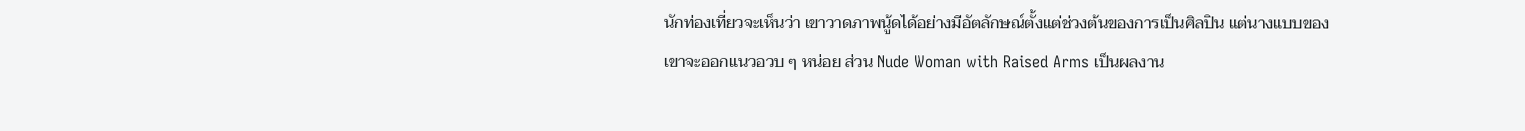นักท่องเที่ยวจะเห็นว่า เขาวาดภาพนู้ดได้อย่างมีอัตลักษณ์ตั้งแต่ช่วงต้นของการเป็นศิลปิน แต่นางแบบของเขาจะออกแนวอวบ ๆ หน่อย ส่วน Nude Woman with Raised Arms เป็นผลงาน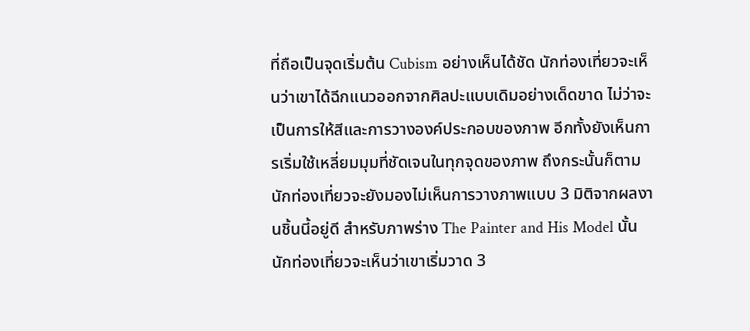ที่ถือเป็นจุดเริ่มต้น Cubism อย่างเห็นได้ชัด นักท่องเที่ยวจะเห็นว่าเขาได้ฉีกแนวออกจากศิลปะแบบเดิมอย่างเด็ดขาด ไม่ว่าจะเป็นการให้สีและการวางองค์ประกอบของภาพ อีกทั้งยังเห็นการเริ่มใช้เหลี่ยมมุมที่ชัดเจนในทุกจุดของภาพ ถึงกระนั้นก็ตาม นักท่องเที่ยวจะยังมองไม่เห็นการวางภาพแบบ 3 มิติจากผลงานชิ้นนี้อยู่ดี สำหรับภาพร่าง The Painter and His Model นั้น นักท่องเที่ยวจะเห็นว่าเขาเริ่มวาด 3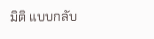มิติ แบบกลับ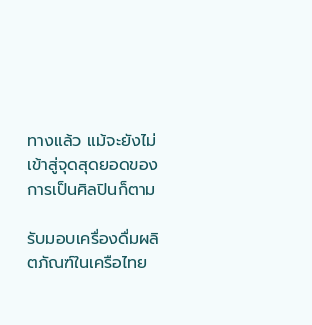ทางแล้ว แม้จะยังไม่เข้าสู่จุดสุดยอดของการเป็นศิลปินก็ตาม

รับมอบเครื่องดื่มผลิตภัณฑ์ในเครือไทย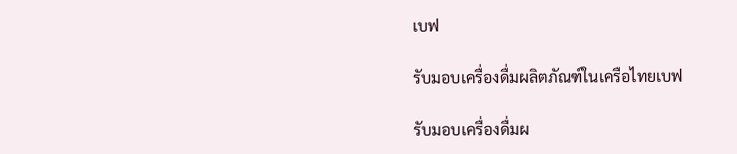เบฟ

รับมอบเครื่องดื่มผลิตภัณฑ์ในเครือไทยเบฟ

รับมอบเครื่องดื่มผ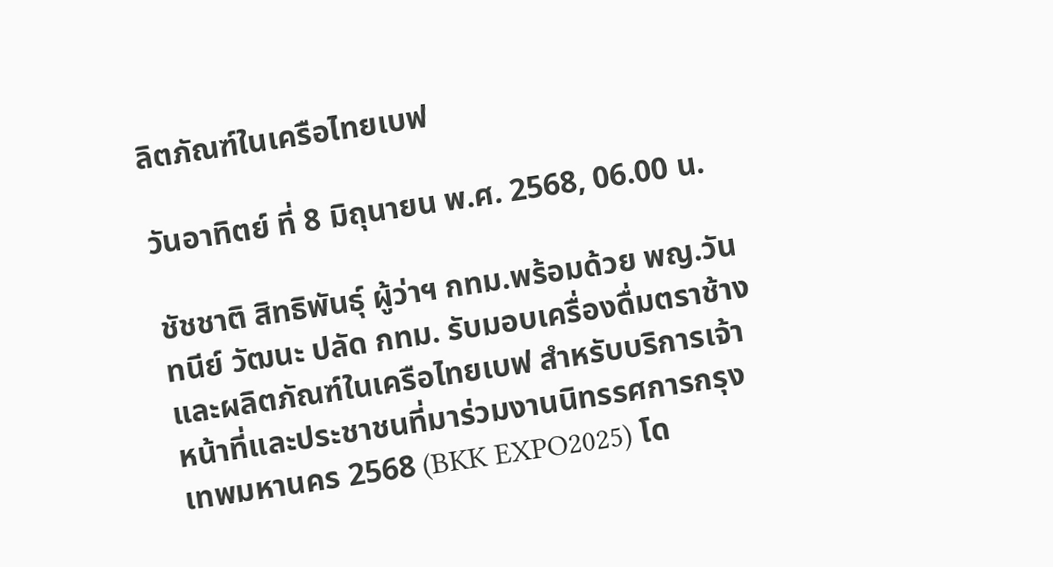ลิตภัณฑ์ในเครือไทยเบฟ

วันอาทิตย์ ที่ 8 มิถุนายน พ.ศ. 2568, 06.00 น.

ชัชชาติ สิทธิพันธุ์ ผู้ว่าฯ กทม.พร้อมด้วย พญ.วันทนีย์ วัฒนะ ปลัด กทม. รับมอบเครื่องดื่มตราช้าง และผลิตภัณฑ์ในเครือไทยเบฟ สำหรับบริการเจ้าหน้าที่และประชาชนที่มาร่วมงานนิทรรศการกรุงเทพมหานคร 2568 (BKK EXPO2025) โด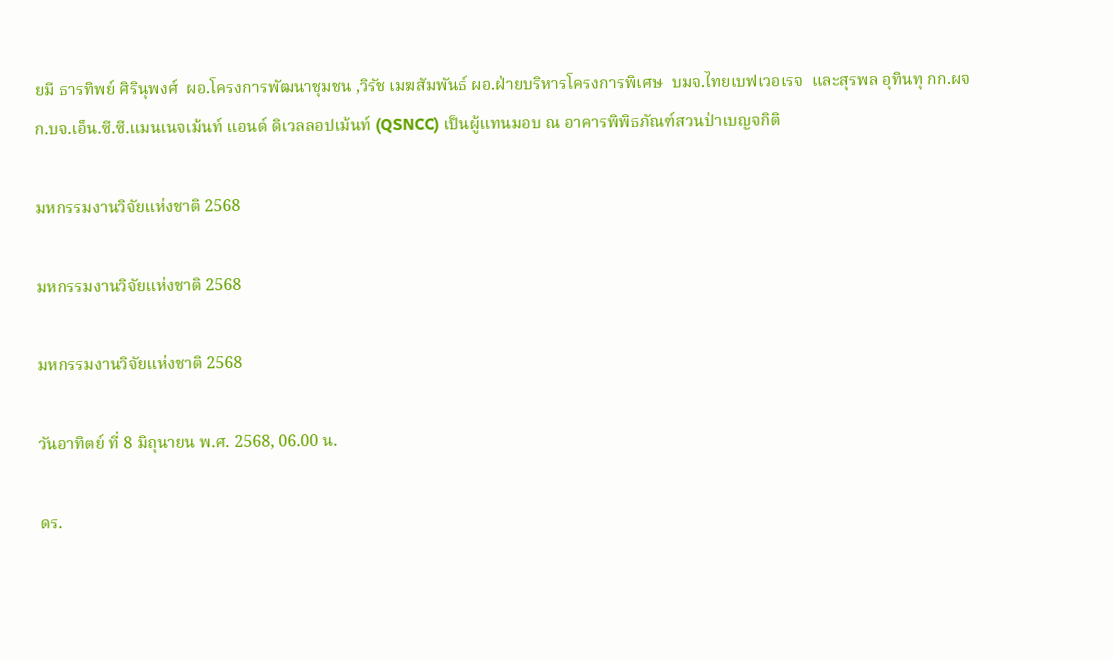ยมี ธารทิพย์ ศิรินุพงศ์  ผอ.โครงการพัฒนาชุมชน ,วิรัช เมฆสัมพันธ์ ผอ.ฝ่ายบริหารโครงการพิเศษ  บมจ.ไทยเบฟเวอเรจ  และสุรพล อุทินทุ กก.ผจก.บจ.เอ็น.ซี.ซี.แมนเนจเม้นท์ แอนด์ ดิเวลลอปเม้นท์ (QSNCC) เป็นผู้แทนมอบ ณ อาคารพิพิธภัณฑ์สวนป่าเบญจกิติ

มหกรรมงานวิจัยแห่งชาติ 2568

มหกรรมงานวิจัยแห่งชาติ 2568

มหกรรมงานวิจัยแห่งชาติ 2568

วันอาทิตย์ ที่ 8 มิถุนายน พ.ศ. 2568, 06.00 น.

ดร.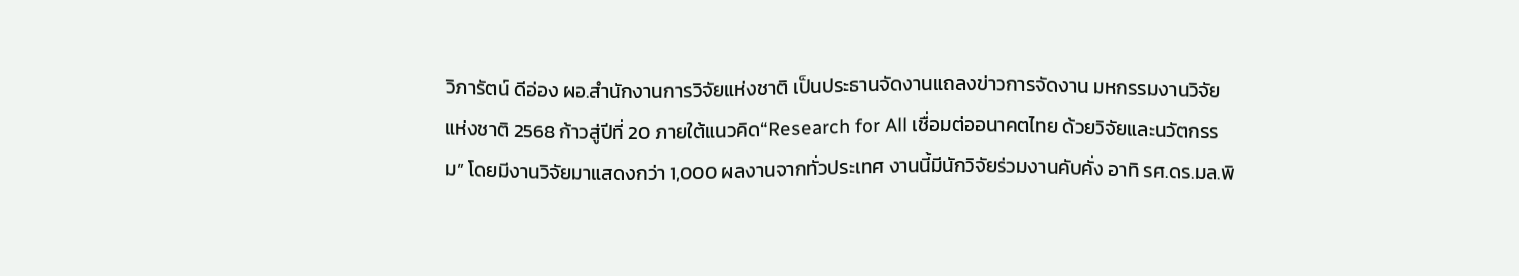วิภารัตน์ ดีอ่อง ผอ.สำนักงานการวิจัยแห่งชาติ เป็นประธานจัดงานแถลงข่าวการจัดงาน มหกรรมงานวิจัยแห่งชาติ 2568 ก้าวสู่ปีที่ 20 ภายใต้แนวคิด“Research for All เชื่อมต่ออนาคตไทย ด้วยวิจัยและนวัตกรรม” โดยมีงานวิจัยมาแสดงกว่า 1,000 ผลงานจากทั่วประเทศ งานนี้มีนักวิจัยร่วมงานคับคั่ง อาทิ รศ.ดร.มล.พิ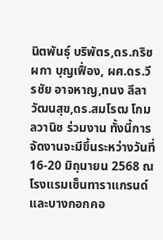นิตพันธุ์ บริพัตร,ดร.กริชผกา บุญเฟื่อง, ผศ.ดร.วีรชัย อาจหาญ,ทนง ลีลาวัฒนสุข,ดร.สมโรฒ โกมลวานิช ร่วมงาน ทั้งนี้การจัดงานจะมีขึ้นระหว่างวันที่ 16-20 มิถุนายน 2568 ณ โรงแรมเซ็นทาราแกรนด์ และบางกอกคอ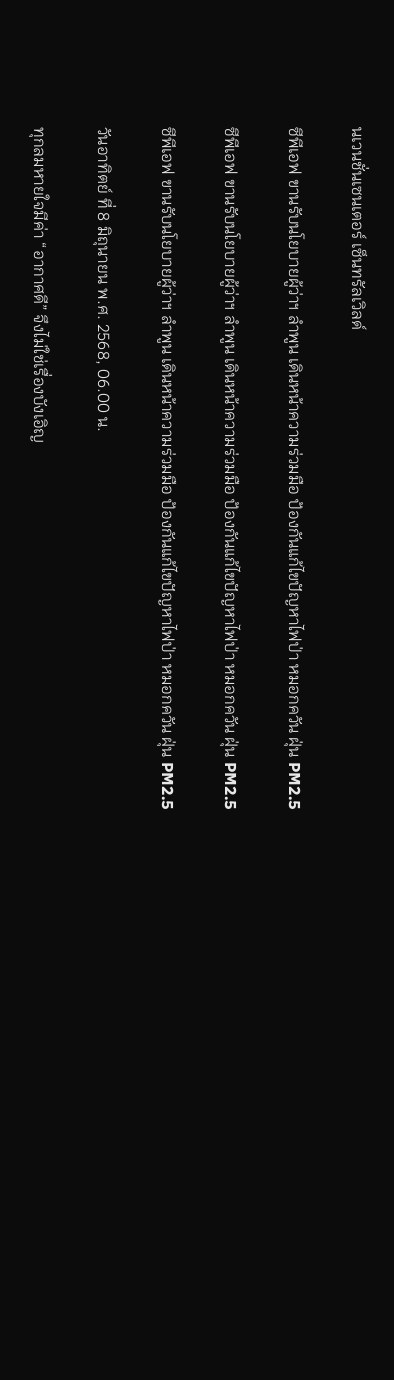นเวนชั่นเซนเตอร์ เซ็นทรัลเวิลด์

ซีพีเอฟ ขานรับนโยบายผู้ว่าฯ ลำพูน เดินหน้าความร่วมมือ ป้องกันแก้ไขปัญหาไฟป่า หมอกควัน ฝุ่น PM2.5

ซีพีเอฟ ขานรับนโยบายผู้ว่าฯ ลำพูน เดินหน้าความร่วมมือ ป้องกันแก้ไขปัญหาไฟป่า หมอกควัน ฝุ่น PM2.5

ซีพีเอฟ ขานรับนโยบายผู้ว่าฯ ลำพูน เดินหน้าความร่วมมือ ป้องกันแก้ไขปัญหาไฟป่า หมอกควัน ฝุ่น PM2.5

วันอาทิตย์ ที่ 8 มิถุนายน พ.ศ. 2568, 06.00 น.

ทุกลมหายใจมีค่า “อากาศดี” จึงไม่ใช่เรื่องบังเอิญ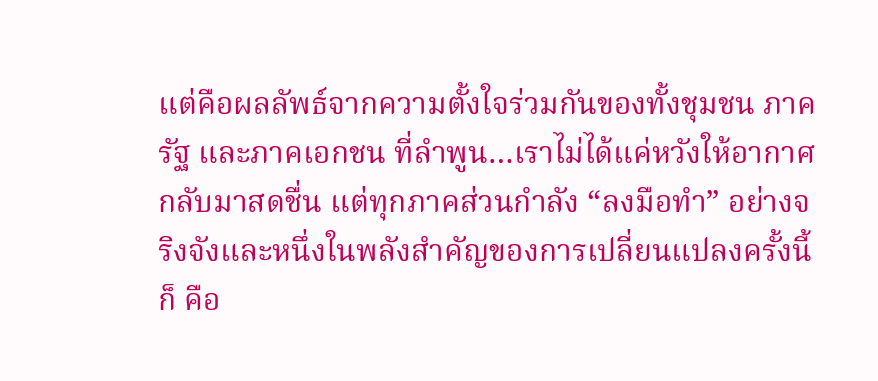แต่คือผลลัพธ์จากความตั้งใจร่วมกันของทั้งชุมชน ภาครัฐ และภาคเอกชน ที่ลำพูน…เราไม่ได้แค่หวังให้อากาศกลับมาสดชื่น แต่ทุกภาคส่วนกำลัง “ลงมือทำ” อย่างจริงจังและหนึ่งในพลังสำคัญของการเปลี่ยนแปลงครั้งนี้ ก็ คือ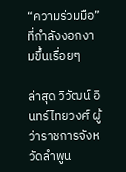“ความร่วมมือ” ที่กำลังงอกงามขึ้นเรื่อยๆ

ล่าสุด วิวัฒน์ อินทร์ไทยวงศ์ ผู้ว่าราชการจังหวัดลำพูน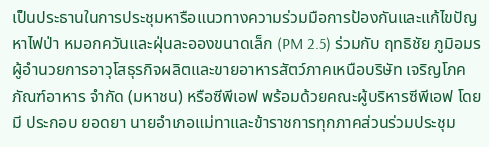เป็นประธานในการประชุมหารือแนวทางความร่วมมือการป้องกันและแก้ไขปัญหาไฟป่า หมอกควันและฝุ่นละอองขนาดเล็ก (PM 2.5) ร่วมกับ ฤทธิชัย ภูมิอมร ผู้อำนวยการอาวุโสธุรกิจผลิตและขายอาหารสัตว์ภาคเหนือบริษัท เจริญโภคภัณฑ์อาหาร จำกัด (มหาชน) หรือซีพีเอฟ พร้อมด้วยคณะผู้บริหารซีพีเอฟ โดยมี ประกอบ ยอดยา นายอำเภอแม่ทาและข้าราชการทุกภาคส่วนร่วมประชุม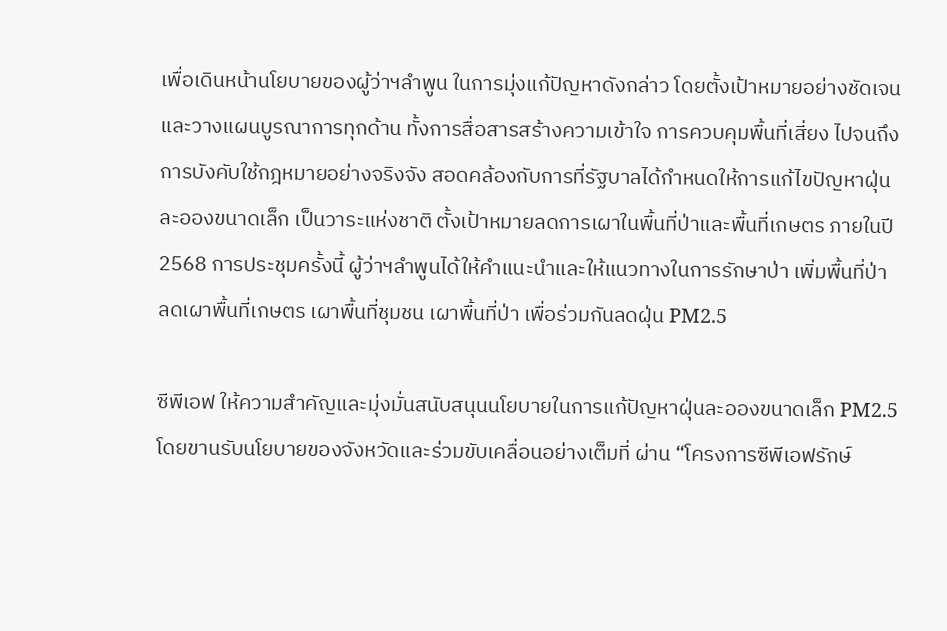เพื่อเดินหน้านโยบายของผู้ว่าฯลำพูน ในการมุ่งแก้ปัญหาดังกล่าว โดยตั้งเป้าหมายอย่างชัดเจนและวางแผนบูรณาการทุกด้าน ทั้งการสื่อสารสร้างความเข้าใจ การควบคุมพื้นที่เสี่ยง ไปจนถึงการบังคับใช้กฎหมายอย่างจริงจัง สอดคล้องกับการที่รัฐบาลได้กำหนดให้การแก้ไขปัญหาฝุ่นละอองขนาดเล็ก เป็นวาระแห่งชาติ ตั้งเป้าหมายลดการเผาในพื้นที่ป่าและพื้นที่เกษตร ภายในปี 2568 การประชุมครั้งนี้ ผู้ว่าฯลำพูนได้ให้คำแนะนำและให้แนวทางในการรักษาป่า เพิ่มพื้นที่ป่า ลดเผาพื้นที่เกษตร เผาพื้นที่ชุมชน เผาพื้นที่ป่า เพื่อร่วมกันลดฝุ่น PM2.5

ซีพีเอฟ ให้ความสำคัญและมุ่งมั่นสนับสนุนนโยบายในการแก้ปัญหาฝุ่นละอองขนาดเล็ก PM2.5 โดยขานรับนโยบายของจังหวัดและร่วมขับเคลื่อนอย่างเต็มที่ ผ่าน “โครงการซีพีเอฟรักษ์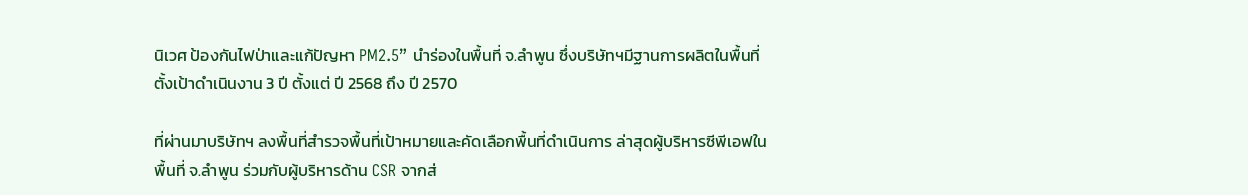นิเวศ ป้องกันไฟป่าและแก้ปัญหา PM2.5” นำร่องในพื้นที่ จ.ลำพูน ซึ่งบริษัทฯมีฐานการผลิตในพื้นที่ ตั้งเป้าดำเนินงาน 3 ปี ตั้งแต่ ปี 2568 ถึง ปี 2570

ที่ผ่านมาบริษัทฯ ลงพื้นที่สำรวจพื้นที่เป้าหมายและคัดเลือกพื้นที่ดำเนินการ ล่าสุดผู้บริหารซีพีเอฟในพื้นที่ จ.ลำพูน ร่วมกับผู้บริหารด้าน CSR จากส่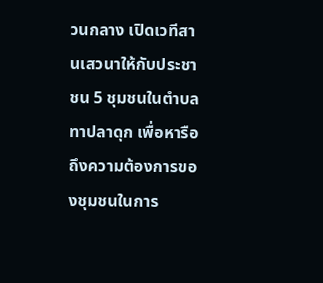วนกลาง เปิดเวทีสานเสวนาให้กับประชาชน 5 ชุมชนในตำบลทาปลาดุก เพื่อหารือถึงความต้องการของชุมชนในการ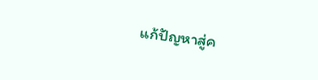แก้ปัญหาสู่ค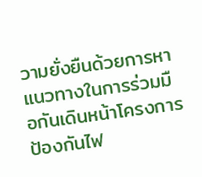วามยั่งยืนด้วยการหาแนวทางในการร่วมมือกันเดินหน้าโครงการป้องกันไฟ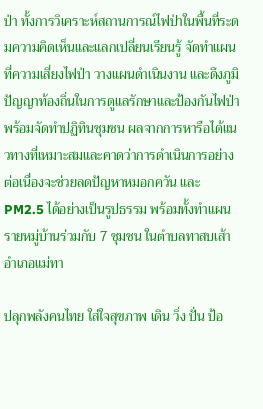ป่า ทั้งการวิเคราะห์สถานการณ์ไฟป่าในพื้นที่ระดมความคิดเห็นและแลกเปลี่ยนเรียนรู้ จัดทำแผนที่ความเสี่ยงไฟป่า วางแผนดำเนินงาน และดึงภูมิปัญญาท้องถิ่นในการดูแลรักษาและป้องกันไฟป่าพร้อมจัดทำปฏิทินชุมชน ผลจากการหารือได้แนวทางที่เหมาะสมและคาดว่าการดำเนินการอย่างต่อเนื่องจะช่วยลดปัญหาหมอกควัน และ PM2.5 ได้อย่างเป็นรูปธรรม พร้อมทั้งทำแผนรายหมู่บ้านร่วมกับ 7 ชุมชน ในตำบลทาสบเส้า อำเภอแม่ทา

ปลุกพลังคนไทย ใส่ใจสุขภาพ เดิน วิ่ง ปั่น ป้อ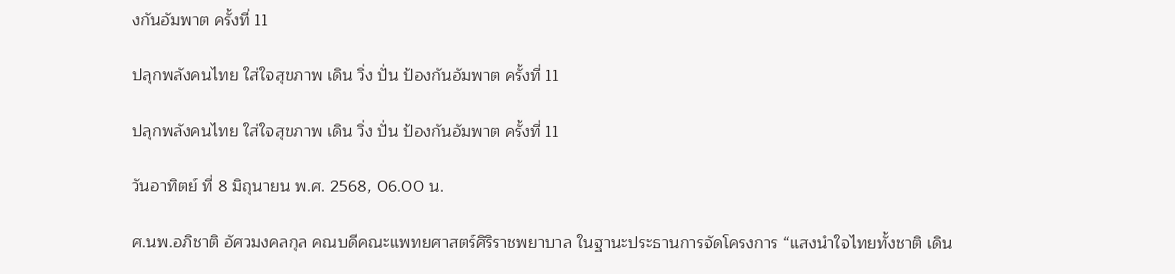งกันอัมพาต ครั้งที่ 11

ปลุกพลังคนไทย ใส่ใจสุขภาพ เดิน วิ่ง ปั่น ป้องกันอัมพาต ครั้งที่ 11

ปลุกพลังคนไทย ใส่ใจสุขภาพ เดิน วิ่ง ปั่น ป้องกันอัมพาต ครั้งที่ 11

วันอาทิตย์ ที่ 8 มิถุนายน พ.ศ. 2568, 06.00 น.

ศ.นพ.อภิชาติ อัศวมงคลกุล คณบดีคณะแพทยศาสตร์ศิริราชพยาบาล ในฐานะประธานการจัดโครงการ “แสงนำใจไทยทั้งชาติ เดิน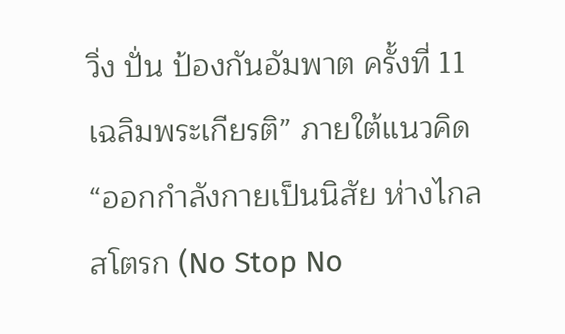วิ่ง ปั่น ป้องกันอัมพาต ครั้งที่ 11 เฉลิมพระเกียรติ” ภายใต้แนวคิด “ออกกำลังกายเป็นนิสัย ห่างไกลสโตรก (No Stop No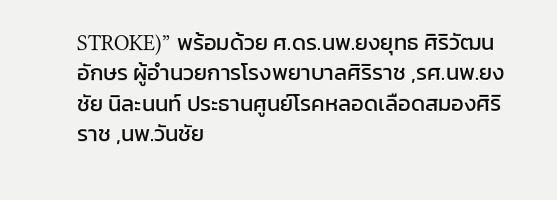STROKE)” พร้อมด้วย ศ.ดร.นพ.ยงยุทธ ศิริวัฒนอักษร ผู้อำนวยการโรงพยาบาลศิริราช ,รศ.นพ.ยงชัย นิละนนท์ ประธานศูนย์โรคหลอดเลือดสมองศิริราช ,นพ.วันชัย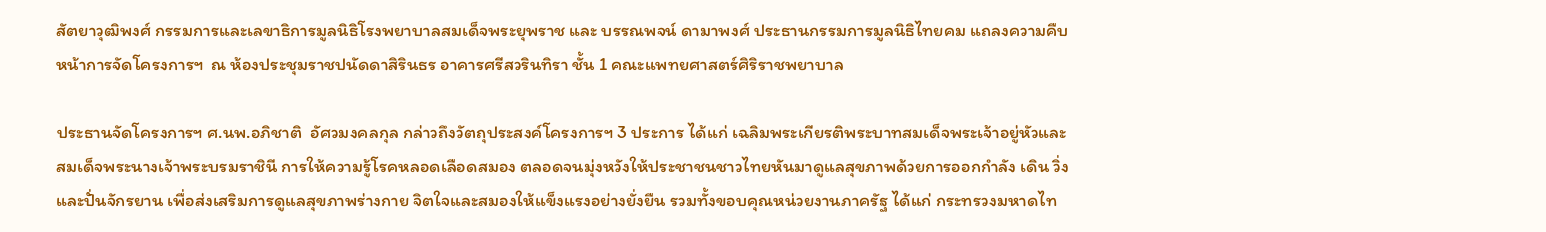สัตยาวุฒิพงศ์ กรรมการและเลขาธิการมูลนิธิโรงพยาบาลสมเด็จพระยุพราช และ บรรณพจน์ ดามาพงศ์ ประธานกรรมการมูลนิธิไทยคม แถลงความคืบหน้าการจัดโครงการฯ  ณ ห้องประชุมราชปนัดดาสิรินธร อาคารศรีสวรินทิรา ชั้น 1 คณะแพทยศาสตร์ศิริราชพยาบาล

ประธานจัดโครงการฯ ศ.นพ.อภิชาติ  อัศวมงคลกุล กล่าวถึงวัตถุประสงค์โครงการฯ 3 ประการ ได้แก่ เฉลิมพระเกียรติพระบาทสมเด็จพระเจ้าอยู่หัวและสมเด็จพระนางเจ้าพระบรมราชินี การให้ความรู้โรคหลอดเลือดสมอง ตลอดจนมุ่งหวังให้ประชาชนชาวไทยหันมาดูแลสุขภาพด้วยการออกกำลัง เดิน วิ่ง และปั่นจักรยาน เพื่อส่งเสริมการดูแลสุขภาพร่างกาย จิตใจและสมองให้แข็งแรงอย่างยั่งยืน รวมทั้งขอบคุณหน่วยงานภาครัฐ ได้แก่ กระทรวงมหาดไท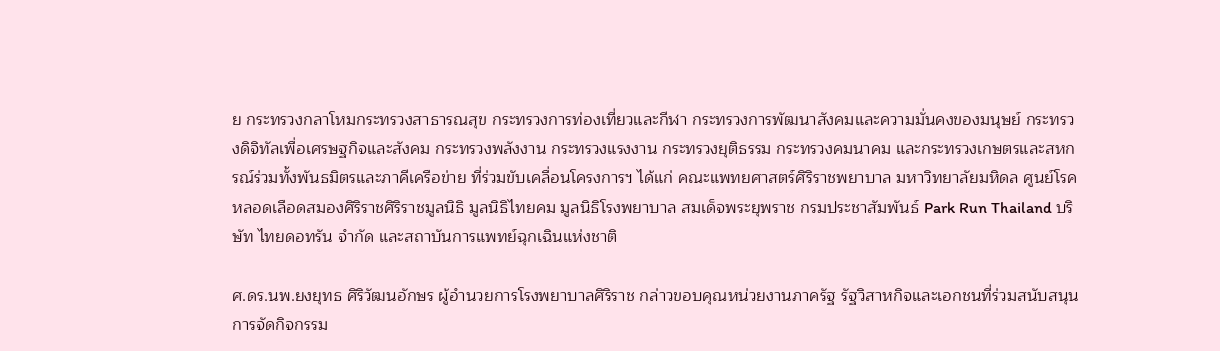ย กระทรวงกลาโหมกระทรวงสาธารณสุข กระทรวงการท่องเที่ยวและกีฬา กระทรวงการพัฒนาสังคมและความมั่นคงของมนุษย์ กระทรวงดิจิทัลเพื่อเศรษฐกิจและสังคม กระทรวงพลังงาน กระทรวงแรงงาน กระทรวงยุติธรรม กระทรวงคมนาคม และกระทรวงเกษตรและสหกรณ์ร่วมทั้งพันธมิตรและภาคีเครือข่าย ที่ร่วมขับเคลื่อนโครงการฯ ได้แก่ คณะแพทยศาสตร์ศิริราชพยาบาล มหาวิทยาลัยมหิดล ศูนย์โรคหลอดเลือดสมองศิริราชศิริราชมูลนิธิ มูลนิธิไทยคม มูลนิธิโรงพยาบาล สมเด็จพระยุพราช กรมประชาสัมพันธ์ Park Run Thailand บริษัท ไทยดอทรัน จำกัด และสถาบันการแพทย์ฉุกเฉินแห่งชาติ

ศ.ดร.นพ.ยงยุทธ ศิริวัฒนอักษร ผู้อำนวยการโรงพยาบาลศิริราช กล่าวขอบคุณหน่วยงานภาครัฐ รัฐวิสาหกิจและเอกชนที่ร่วมสนับสนุนการจัดกิจกรรม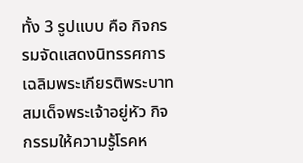ทั้ง 3 รูปแบบ คือ กิจกรรมจัดแสดงนิทรรศการเฉลิมพระเกียรติพระบาทสมเด็จพระเจ้าอยู่หัว กิจกรรมให้ความรู้โรคห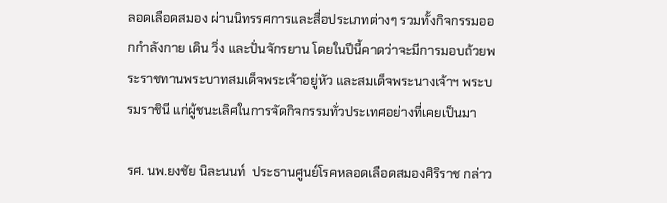ลอดเลือดสมอง ผ่านนิทรรศการและสื่อประเภทต่างๆ รวมทั้งกิจกรรมออกกำลังกาย เดิน วิ่ง และปั่นจักรยาน โดยในปีนี้คาดว่าจะมีการมอบถ้วยพระราชทานพระบาทสมเด็จพระเจ้าอยู่หัว และสมเด็จพระนางเจ้าฯ พระบรมราชินี แก่ผู้ชนะเลิศในการจัดกิจกรรมทั่วประเทศอย่างที่เคยเป็นมา

รศ. นพ.ยงชัย นิละนนท์  ประธานศูนย์โรคหลอดเลือดสมองศิริราช กล่าว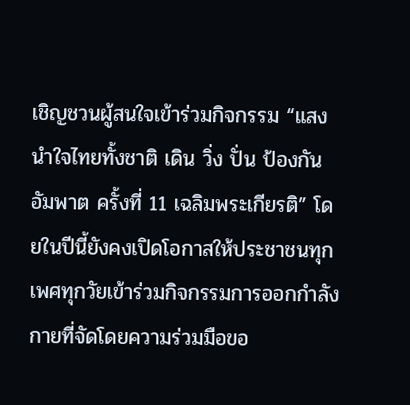เชิญชวนผู้สนใจเข้าร่วมกิจกรรม “แสงนำใจไทยทั้งชาติ เดิน วิ่ง ปั่น ป้องกันอัมพาต ครั้งที่ 11 เฉลิมพระเกียรติ” โดยในปีนี้ยังคงเปิดโอกาสให้ประชาชนทุกเพศทุกวัยเข้าร่วมกิจกรรมการออกกำลังกายที่จัดโดยความร่วมมือขอ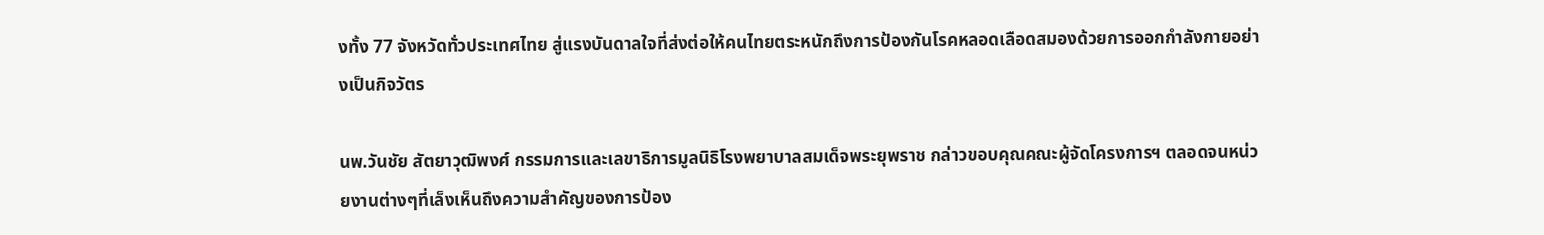งทั้ง 77 จังหวัดทั่วประเทศไทย สู่แรงบันดาลใจที่ส่งต่อให้คนไทยตระหนักถึงการป้องกันโรคหลอดเลือดสมองด้วยการออกกำลังกายอย่างเป็นกิจวัตร

นพ.วันชัย สัตยาวุฒิพงศ์ กรรมการและเลขาธิการมูลนิธิโรงพยาบาลสมเด็จพระยุพราช กล่าวขอบคุณคณะผู้จัดโครงการฯ ตลอดจนหน่วยงานต่างๆที่เล็งเห็นถึงความสำคัญของการป้อง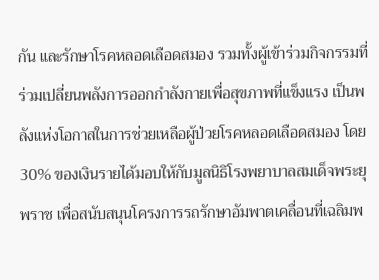กัน และรักษาโรคหลอดเลือดสมอง รวมทั้งผู้เข้าร่วมกิจกรรมที่ร่วมเปลี่ยนพลังการออกกำลังกายเพื่อสุขภาพที่แข็งแรง เป็นพลังแห่งโอกาสในการช่วยเหลือผู้ป่วยโรคหลอดเลือดสมอง โดย 30% ของเงินรายได้มอบให้กับมูลนิธิโรงพยาบาลสมเด็จพระยุพราช เพื่อสนับสนุนโครงการรถรักษาอัมพาตเคลื่อนที่เฉลิมพ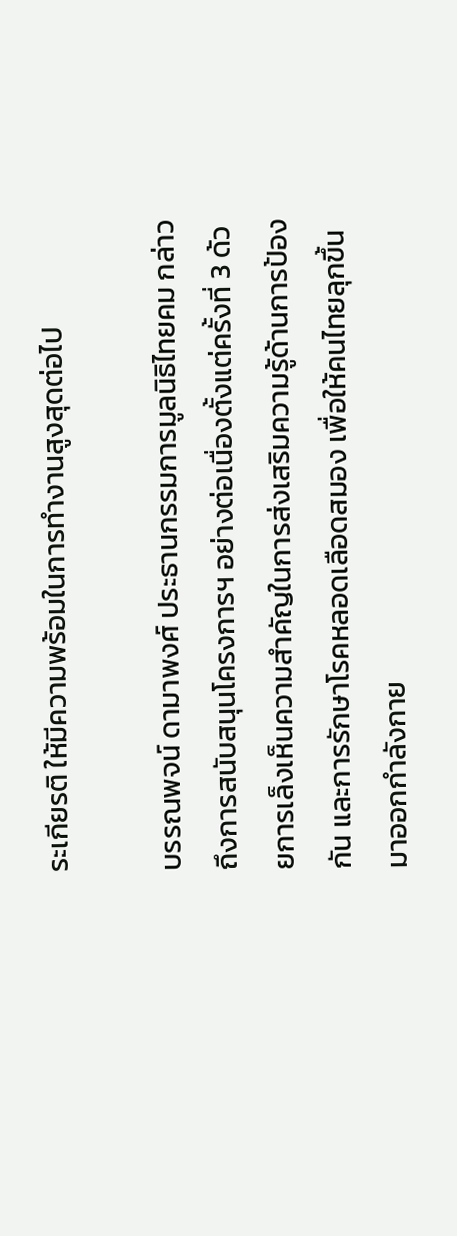ระเกียรติ ให้มีความพร้อมในการทำงานสูงสุดต่อไป

บรรณพจน์ ดามาพงศ์ ประธานกรรมการมูลนิธิไทยคม กล่าวถึงการสนับสนุนโครงการฯ อย่างต่อเนื่องตั้งแต่ครั้งที่ 3 ด้วยการเล็งเห็นความสำคัญในการส่งเสริมความรู้ด้านการป้องกัน และการรักษาโรคหลอดเลือดสมอง เพื่อให้คนไทยลุกขึ้นมาออกกำลังกาย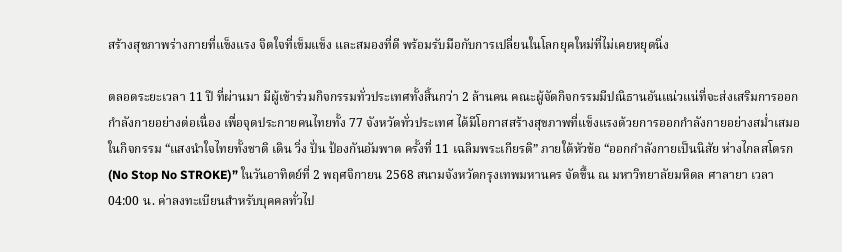สร้างสุขภาพร่างกายที่แข็งแรง จิตใจที่เข็มแข็ง และสมองที่ดี พร้อมรับมือกับการเปลี่ยนในโลกยุคใหม่ที่ไม่เคยหยุดนิ่ง

ตลอดระยะเวลา 11 ปี ที่ผ่านมา มีผู้เข้าร่วมกิจกรรมทั่วประเทศทั้งสิ้นกว่า 2 ล้านคน คณะผู้จัดกิจกรรมมีปณิธานอันแน่วแน่ที่จะส่งเสริมการออกกำลังกายอย่างต่อเนื่อง เพื่อจุดประกายคนไทยทั้ง 77 จังหวัดทั่วประเทศ ได้มีโอกาสสร้างสุขภาพที่แข็งแรงด้วยการออกกำลังกายอย่างสม่ำเสมอในกิจกรรม “แสงนำใจไทยทั้งชาติ เดิน วิ่ง ปั่น ป้องกันอัมพาต ครั้งที่ 11 เฉลิมพระเกียรติ” ภายใต้หัวข้อ “ออกกำลังกายเป็นนิสัย ห่างไกลสโตรก (No Stop No STROKE)” ในวันอาทิตย์ที่ 2 พฤศจิกายน 2568 สนามจังหวัดกรุงเทพมหานคร จัดขึ้น ณ มหาวิทยาลัยมหิดล ศาลายา เวลา 04:00 น. ค่าลงทะเบียนสำหรับบุคคลทั่วไป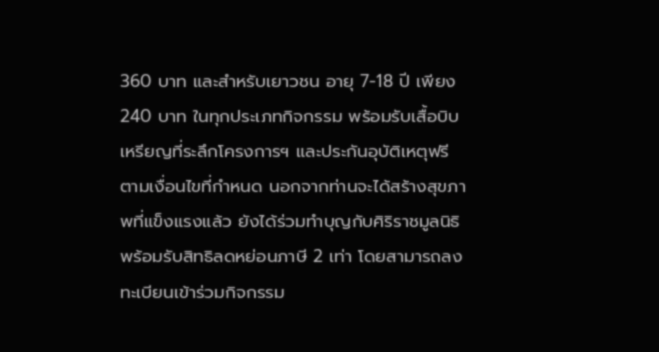360 บาท และสำหรับเยาวชน อายุ 7-18 ปี เพียง 240 บาท ในทุกประเภทกิจกรรม พร้อมรับเสื้อบิบ  เหรียญที่ระลึกโครงการฯ และประกันอุบัติเหตุฟรี ตามเงื่อนไขที่กำหนด นอกจากท่านจะได้สร้างสุขภาพที่แข็งแรงแล้ว ยังได้ร่วมทำบุญกับศิริราชมูลนิธิ พร้อมรับสิทธิลดหย่อนภาษี 2 เท่า โดยสามารถลงทะเบียนเข้าร่วมกิจกรรม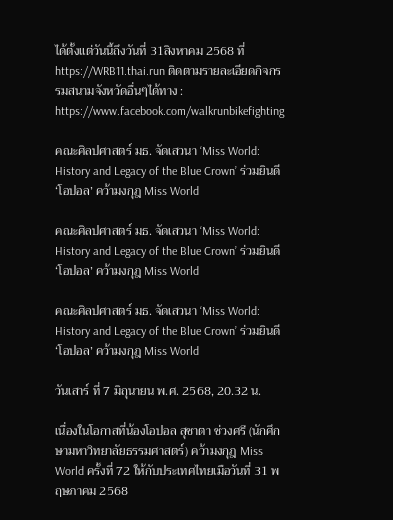ได้ตั้งแต่วันนี้ถึงวันที่ 31สิงหาคม 2568 ที่ https://WRB11.thai.run ติดตามรายละเอียดกิจกรรมสนามจังหวัดอื่นๆได้ทาง : https://www.facebook.com/walkrunbikefighting

คณะศิลปศาสตร์ มธ. จัดเสวนา ‘Miss World: History and Legacy of the Blue Crown’ ร่วมยินดี ‘โอปอล’ คว้ามงกุฎ Miss World

คณะศิลปศาสตร์ มธ. จัดเสวนา ‘Miss World: History and Legacy of the Blue Crown’ ร่วมยินดี ‘โอปอล’ คว้ามงกุฎ Miss World

คณะศิลปศาสตร์ มธ. จัดเสวนา ‘Miss World: History and Legacy of the Blue Crown’ ร่วมยินดี ‘โอปอล’ คว้ามงกุฎ Miss World

วันเสาร์ ที่ 7 มิถุนายน พ.ศ. 2568, 20.32 น.

เนื่องในโอกาสที่น้องโอปอล สุชาตา ช่วงศรี (นักศึกษามหาวิทยาลัยธรรมศาสตร์) คว้ามงกุฎ Miss World ครั้งที่ 72 ให้กับประเทศไทยเมือวันที่ 31 พฤษภาคม 2568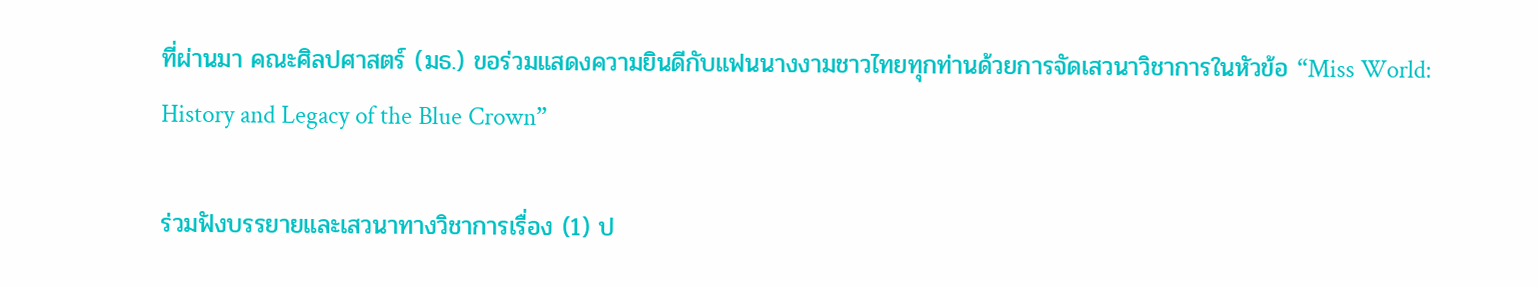ที่ผ่านมา คณะศิลปศาสตร์ (มธ.) ขอร่วมแสดงความยินดีกับแฟนนางงามชาวไทยทุกท่านด้วยการจัดเสวนาวิชาการในหัวข้อ “Miss World: History and Legacy of the Blue Crown”

ร่วมฟังบรรยายและเสวนาทางวิชาการเรื่อง (1) ป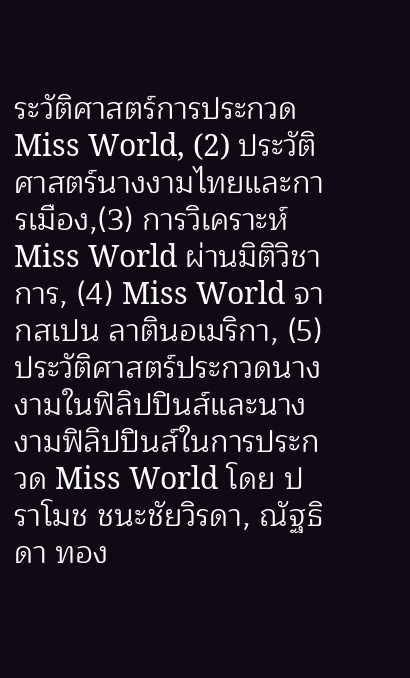ระวัติศาสตร์การประกวด Miss World, (2) ประวัติศาสตร์นางงามไทยและการเมือง,(3) การวิเคราะห์ Miss World ผ่านมิติวิชาการ, (4) Miss World จากสเปน ลาตินอเมริกา, (5) ประวัติศาสตร์ประกวดนางงามในฟิลิปปินส์และนางงามฟิลิปปินส์ในการประกวด Miss World โดย ปราโมช ชนะชัยวิรดา, ณัฐธิดา ทอง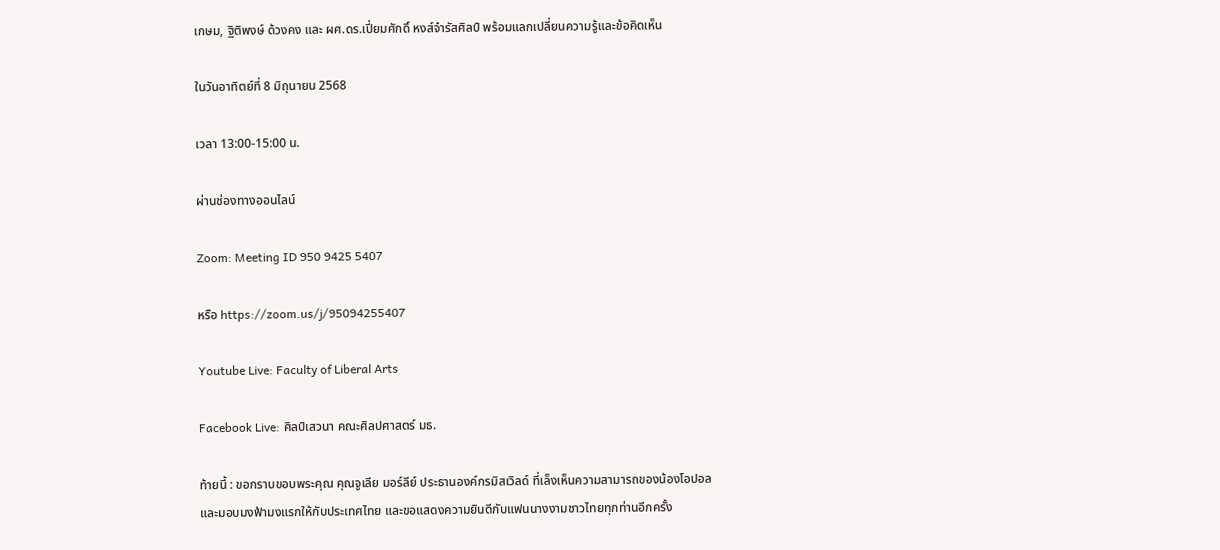เกษม, ฐิติพงษ์ ด้วงคง และ ผศ.ดร.เปี่ยมศักดิ์ หงส์จำรัสศิลป์ พร้อมแลกเปลี่ยนความรู้และข้อคิดเห็น

ในวันอาทิตย์ที่ 8 มิถุนายน 2568

เวลา 13:00-15:00 น.

ผ่านช่องทางออนไลน์

Zoom: Meeting ID 950 9425 5407

หรือ https://zoom.us/j/95094255407

Youtube Live: Faculty of Liberal Arts

Facebook Live: ศิลป์เสวนา คณะศิลปศาสตร์ มธ.

ท้ายนี้ : ขอกราบขอบพระคุณ คุณจูเลีย มอร์ลีย์ ประธานองค์กรมิสเวิลด์ ที่เล็งเห็นความสามารถของน้องโอปอล และมอบมงฟ้ามงแรกให้กับประเทศไทย และขอแสดงความยินดีกับแฟนนางงามชาวไทยทุกท่านอีกครั้ง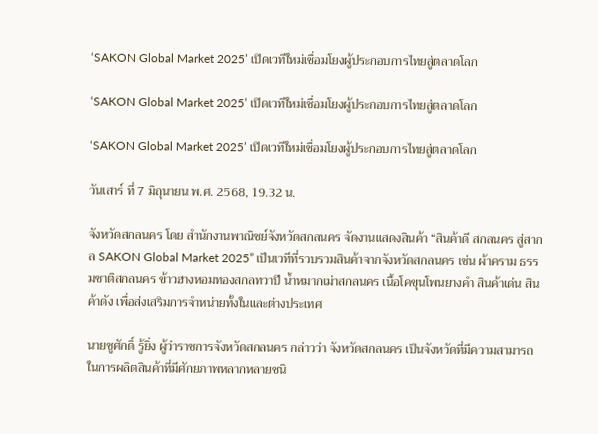‘SAKON Global Market 2025’ เปิดเวทีใหม่เชื่อมโยงผู้ประกอบการไทยสู่ตลาดโลก

‘SAKON Global Market 2025’ เปิดเวทีใหม่เชื่อมโยงผู้ประกอบการไทยสู่ตลาดโลก

‘SAKON Global Market 2025’ เปิดเวทีใหม่เชื่อมโยงผู้ประกอบการไทยสู่ตลาดโลก

วันเสาร์ ที่ 7 มิถุนายน พ.ศ. 2568, 19.32 น.

จังหวัดสกลนคร โดย สำนักงานพาณิชย์จังหวัดสกลนคร จัดงานแสดงสินค้า “สินค้าดี สกลนคร สู่สากล SAKON Global Market 2025” เป็นเวทีที่รวบรวมสินค้าจากจังหวัดสกลนคร เช่น ผ้าคราม ธรรมชาติสกลนคร ข้าวฮางหอมทองสกลทวาปี น้ำหมากเม่าสกลนคร เนื้อโคขุนโพนยางคำ สินค้าเด่น สินค้าดัง เพื่อส่งเสริมการจำหน่ายทั้งในและต่างประเทศ

นายชูศักดิ์ รู้ยิ่ง ผู้ว่าราชการจังหวัดสกลนคร กล่าวว่า จังหวัดสกลนคร เป็นจังหวัดที่มีความสามารถ ในการผลิตสินค้าที่มีศักยภาพหลากหลายชนิ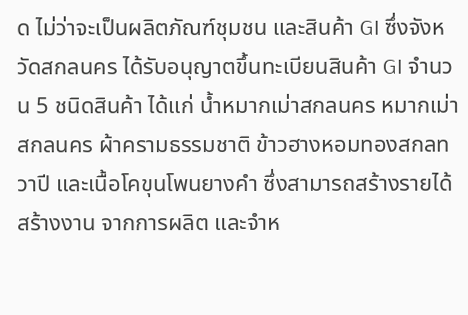ด ไม่ว่าจะเป็นผลิตภัณฑ์ชุมชน และสินค้า GI ซึ่งจังหวัดสกลนคร ได้รับอนุญาตขึ้นทะเบียนสินค้า GI จำนวน 5 ชนิดสินค้า ได้แก่ น้ำหมากเม่าสกลนคร หมากเม่าสกลนคร ผ้าครามธรรมชาติ ข้าวฮางหอมทองสกลทวาปี และเนื้อโคขุนโพนยางคำ ซึ่งสามารถสร้างรายได้ สร้างงาน จากการผลิต และจำห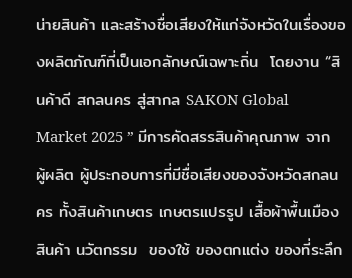น่ายสินค้า และสร้างชื่อเสียงให้แก่จังหวัดในเรื่องของผลิตภัณฑ์ที่เป็นเอกลักษณ์เฉพาะถิ่น  โดยงาน “สินค้าดี สกลนคร สู่สากล SAKON Global Market 2025 ” มีการคัดสรรสินค้าคุณภาพ จากผู้ผลิต ผู้ประกอบการที่มีชื่อเสียงของจังหวัดสกลนคร ทั้งสินค้าเกษตร เกษตรแปรรูป เสื้อผ้าพื้นเมือง สินค้า นวัตกรรม  ของใช้ ของตกแต่ง ของที่ระลึก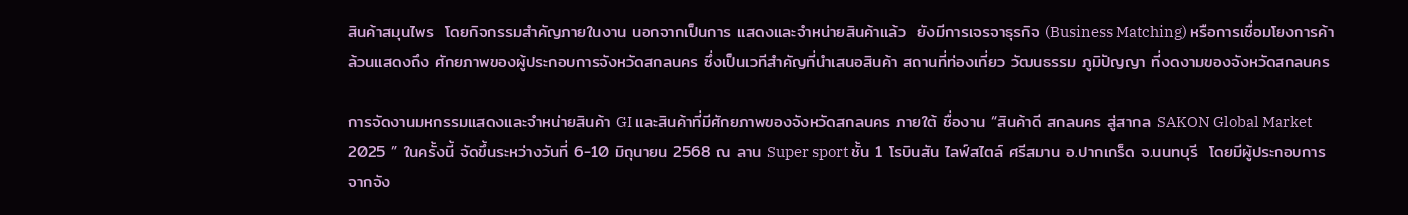สินค้าสมุนไพร  โดยกิจกรรมสำคัญภายในงาน นอกจากเป็นการ แสดงและจำหน่ายสินค้าแล้ว  ยังมีการเจรจาธุรกิจ (Business Matching) หรือการเชื่อมโยงการค้า ล้วนแสดงถึง ศักยภาพของผู้ประกอบการจังหวัดสกลนคร ซึ่งเป็นเวทีสำคัญที่นำเสนอสินค้า สถานที่ท่องเที่ยว วัฒนธรรม ภูมิปัญญา ที่งดงามของจังหวัดสกลนคร

การจัดงานมหกรรมแสดงและจำหน่ายสินค้า GI และสินค้าที่มีศักยภาพของจังหวัดสกลนคร ภายใต้ ชื่องาน “สินค้าดี สกลนคร สู่สากล SAKON Global Market 2025 ” ในครั้งนี้ จัดขึ้นระหว่างวันที่ 6-10 มิถุนายน 2568 ณ ลาน Super sport ชั้น 1 โรบินสัน ไลฟ์สไตล์ ศรีสมาน อ.ปากเกร็ด จ.นนทบุรี  โดยมีผู้ประกอบการจากจัง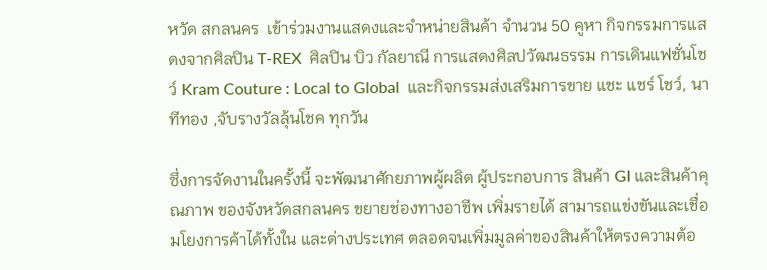หวัด สกลนคร  เข้าร่วมงานแสดงและจำหน่ายสินค้า จำนวน 50 คูหา กิจกรรมการแสดงจากศิลปิน T-REX  ศิลปิน บิว กัลยาณี การแสดงศิลปวัฒนธรรม การเดินแฟชั่นโชว์ Kram Couture : Local to Global  และกิจกรรมส่งเสริมการขาย แชะ แชร์ โชว์, นาทีทอง ,จับรางวัลลุ้นโชค ทุกวัน

ซึ่งการจัดงานในครั้งนี้ จะพัฒนาศักยภาพผู้ผลิต ผู้ประกอบการ สินค้า GI และสินค้าคุณภาพ ของจังหวัดสกลนคร ขยายช่องทางอาชีพ เพิ่มรายได้ สามารถแข่งขันและเชื่อมโยงการค้าได้ทั้งใน และต่างประเทศ ตลอดจนเพิ่มมูลค่าของสินค้าให้ตรงความต้อ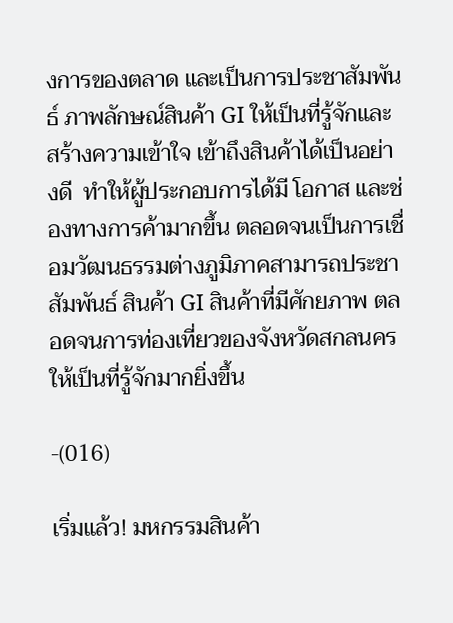งการของตลาด และเป็นการประชาสัมพันธ์ ภาพลักษณ์สินค้า GI ให้เป็นที่รู้จักและสร้างความเข้าใจ เข้าถึงสินค้าได้เป็นอย่างดี  ทำให้ผู้ประกอบการได้มี โอกาส และช่องทางการค้ามากขึ้น ตลอดจนเป็นการเชื่อมวัฒนธรรมต่างภูมิภาคสามารถประชาสัมพันธ์ สินค้า GI สินค้าที่มีศักยภาพ ตลอดจนการท่องเที่ยวของจังหวัดสกลนคร  ให้เป็นที่รู้จักมากยิ่งขึ้น

-(016)

เริ่มแล้ว! มหกรรมสินค้า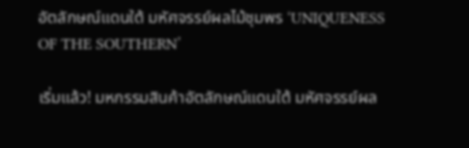อัตลักษณ์แดนใต้ มหัศจรรย์ผลไม้ชุมพร ‘UNIQUENESS OF THE SOUTHERN’

เริ่มแล้ว! มหกรรมสินค้าอัตลักษณ์แดนใต้ มหัศจรรย์ผล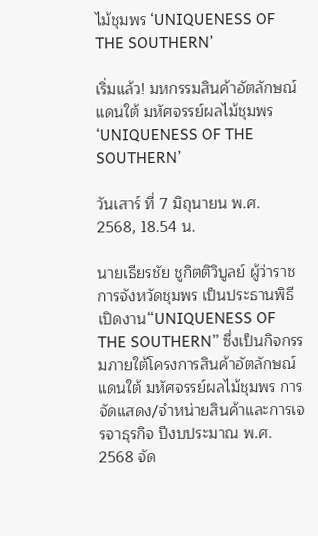ไม้ชุมพร ‘UNIQUENESS OF THE SOUTHERN’

เริ่มแล้ว! มหกรรมสินค้าอัตลักษณ์แดนใต้ มหัศจรรย์ผลไม้ชุมพร ‘UNIQUENESS OF THE SOUTHERN’

วันเสาร์ ที่ 7 มิถุนายน พ.ศ. 2568, 18.54 น.

นายเธียรชัย ชูกิตติวิบูลย์ ผู้ว่าราชการจังหวัดชุมพร เป็นประธานพิธีเปิดงาน“UNIQUENESS OF THE SOUTHERN” ซึ่งเป็นกิจกรรมภายใต้โครงการสินค้าอัตลักษณ์แดนใต้ มหัศจรรย์ผลไม้ชุมพร การจัดแสดง/จําหน่ายสินค้าและการเจรจาธุรกิจ ปีงบประมาณ พ.ศ. 2568 จัด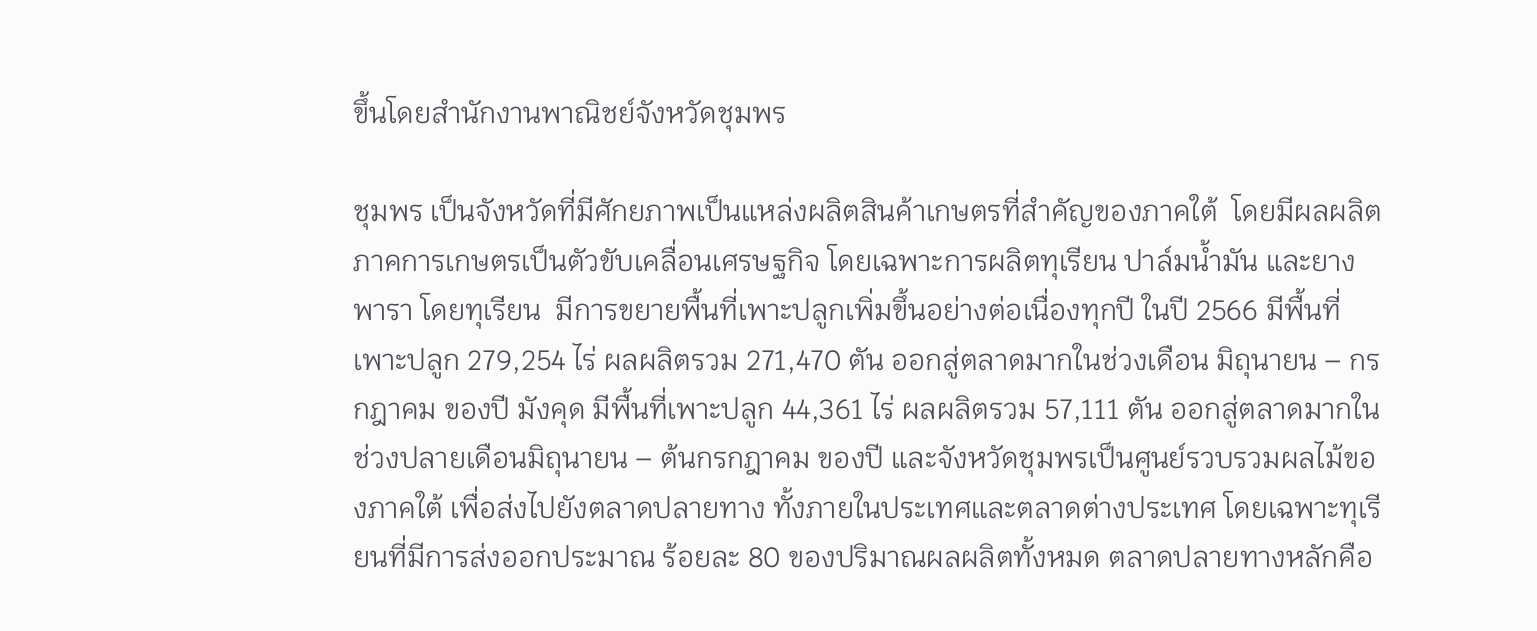ขึ้นโดยสำนักงานพาณิชย์จังหวัดชุมพร

ชุมพร เป็นจังหวัดที่มีศักยภาพเป็นแหล่งผลิตสินค้าเกษตรที่สําคัญของภาคใต้  โดยมีผลผลิตภาคการเกษตรเป็นตัวขับเคลื่อนเศรษฐกิจ โดยเฉพาะการผลิตทุเรียน ปาล์มน้ำมัน และยางพารา โดยทุเรียน  มีการขยายพื้นที่เพาะปลูกเพิ่มขึ้นอย่างต่อเนื่องทุกปี ในปี 2566 มีพื้นที่เพาะปลูก 279,254 ไร่ ผลผลิตรวม 271,470 ตัน ออกสู่ตลาดมากในช่วงเดือน มิถุนายน – กรกฎาคม ของปี มังคุด มีพื้นที่เพาะปลูก 44,361 ไร่ ผลผลิตรวม 57,111 ตัน ออกสู่ตลาดมากในช่วงปลายเดือนมิถุนายน – ต้นกรกฎาคม ของปี และจังหวัดชุมพรเป็นศูนย์รวบรวมผลไม้ของภาคใต้ เพื่อส่งไปยังตลาดปลายทาง ทั้งภายในประเทศและตลาดต่างประเทศ โดยเฉพาะทุเรียนที่มีการส่งออกประมาณ ร้อยละ 80 ของปริมาณผลผลิตทั้งหมด ตลาดปลายทางหลักคือ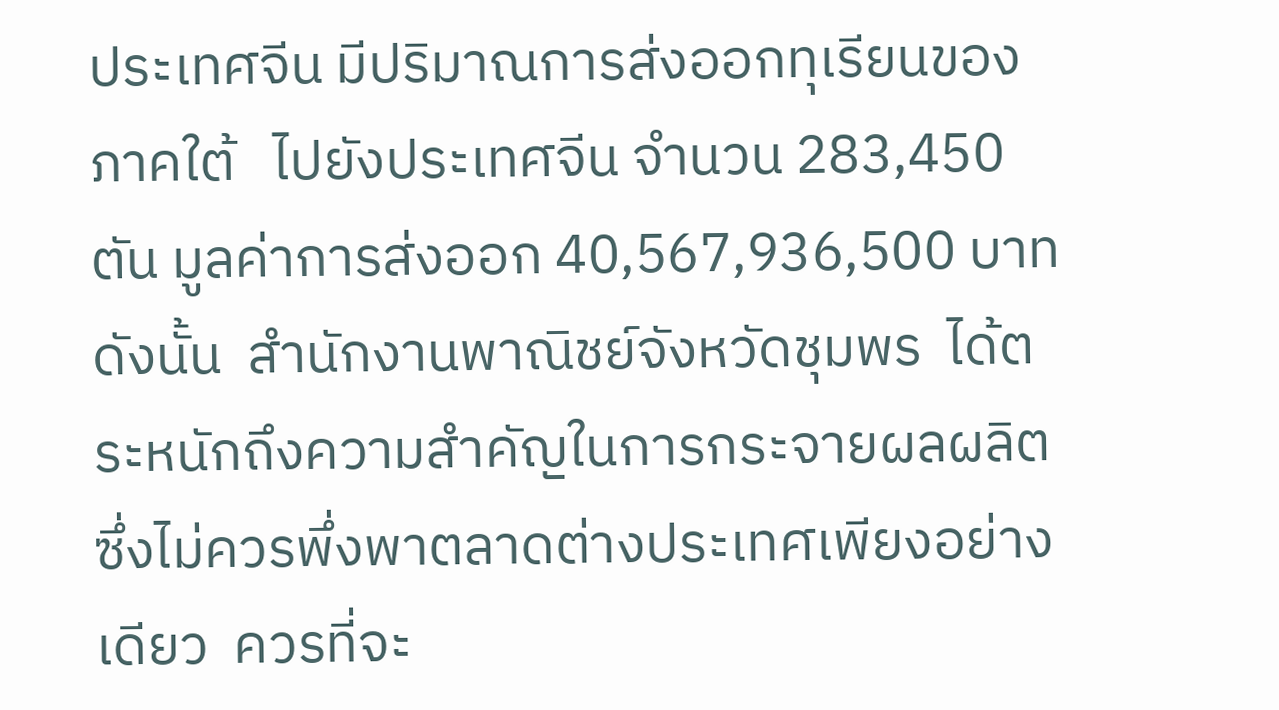ประเทศจีน มีปริมาณการส่งออกทุเรียนของภาคใต้   ไปยังประเทศจีน จํานวน 283,450 ตัน มูลค่าการส่งออก 40,567,936,500 บาท  ดังนั้น  สํานักงานพาณิชย์จังหวัดชุมพร  ได้ตระหนักถึงความสําคัญในการกระจายผลผลิต ซึ่งไม่ควรพึ่งพาตลาดต่างประเทศเพียงอย่างเดียว  ควรที่จะ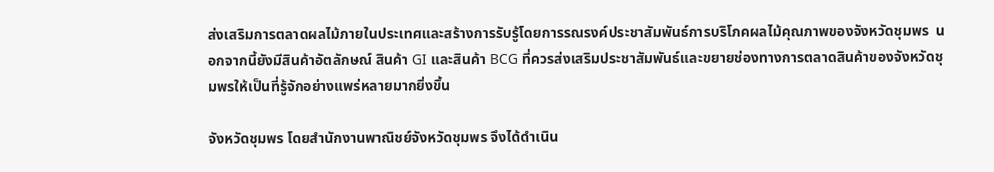ส่งเสริมการตลาดผลไม้ภายในประเทศและสร้างการรับรู้โดยการรณรงค์ประชาสัมพันธ์การบริโภคผลไม้คุณภาพของจังหวัดชุมพร  นอกจากนี้ยังมีสินค้าอัตลักษณ์ สินค้า GI และสินค้า BCG ที่ควรส่งเสริมประชาสัมพันธ์และขยายช่องทางการตลาดสินค้าของจังหวัดชุมพรให้เป็นที่รู้จักอย่างแพร่หลายมากยิ่งขึ้น

จังหวัดชุมพร โดยสำนักงานพาณิชย์จังหวัดชุมพร จึงได้ดำเนิน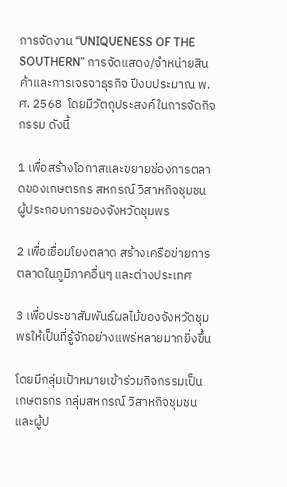การจัดงาน “UNIQUENESS OF THE SOUTHERN” การจัดแสดง/จําหน่ายสินค้าและการเจรจาธุรกิจ ปีงบประมาณ พ.ศ. 2568  โดยมีวัตถุประสงค์ในการจัดกิจกรรม ดังนี้

1 เพื่อสร้างโอกาสและขยายช่องการตลาดของเกษตรกร สหกรณ์ วิสาหกิจชุมชน ผู้ประกอบการของจังหวัดชุมพร

2 เพื่อเชื่อมโยงตลาด สร้างเครือข่ายการตลาดในภูมิภาคอื่นๆ และต่างประเทศ

3 เพื่อประชาสัมพันธ์ผลไม้ของจังหวัดชุมพรให้เป็นที่รู้จักอย่างแพร่หลายมากยิ่งขึ้น

โดยมีกลุ่มเป้าหมายเข้าร่วมกิจกรรมเป็นเกษตรกร กลุ่มสหกรณ์ วิสาหกิจชุมชน และผู้ป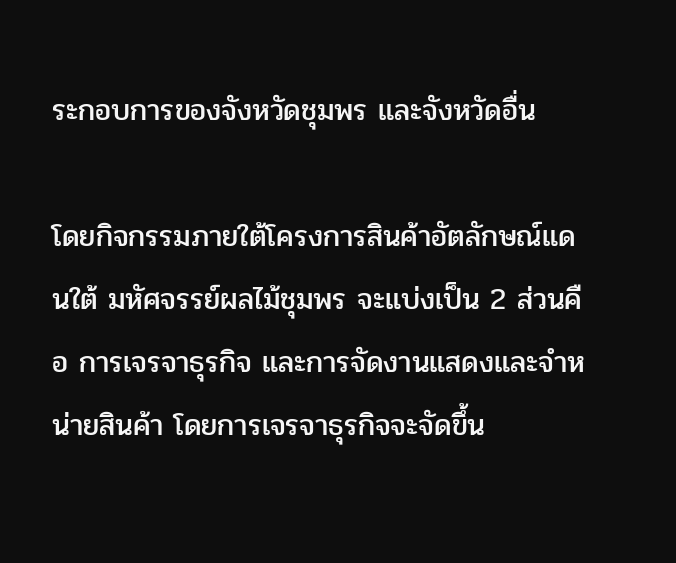ระกอบการของจังหวัดชุมพร และจังหวัดอื่น

โดยกิจกรรมภายใต้โครงการสินค้าอัตลักษณ์แดนใต้ มหัศจรรย์ผลไม้ชุมพร จะแบ่งเป็น 2 ส่วนคือ การเจรจาธุรกิจ และการจัดงานแสดงและจำหน่ายสินค้า โดยการเจรจาธุรกิจจะจัดขึ้น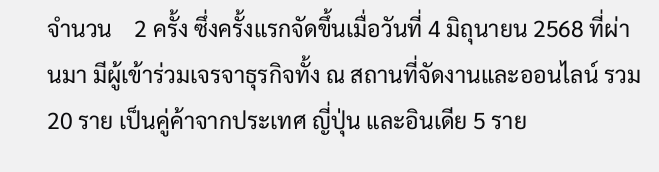จำนวน    2 ครั้ง ซึ่งครั้งแรกจัดขึ้นเมื่อวันที่ 4 มิถุนายน 2568 ที่ผ่านมา มีผู้เข้าร่วมเจรจาธุรกิจทั้ง ณ สถานที่จัดงานและออนไลน์ รวม 20 ราย เป็นคู่ค้าจากประเทศ ญี่ปุ่น และอินเดีย 5 ราย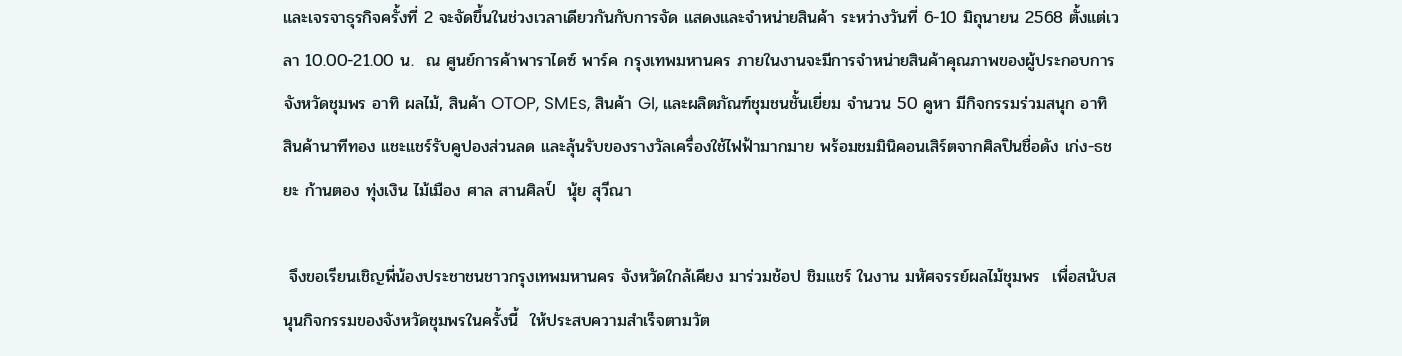และเจรจาธุรกิจครั้งที่ 2 จะจัดขึ้นในช่วงเวลาเดียวกันกับการจัด แสดงและจำหน่ายสินค้า ระหว่างวันที่ 6-10 มิถุนายน 2568 ตั้งแต่เวลา 10.00-21.00 น.  ณ ศูนย์การค้าพาราไดซ์ พาร์ค กรุงเทพมหานคร ภายในงานจะมีการจำหน่ายสินค้าคุณภาพของผู้ประกอบการจังหวัดชุมพร อาทิ ผลไม้, สินค้า OTOP, SMEs, สินค้า GI, และผลิตภัณฑ์ชุมชนชั้นเยี่ยม จำนวน 50 คูหา มีกิจกรรมร่วมสนุก อาทิ สินค้านาทีทอง แชะแชร์รับคูปองส่วนลด และลุ้นรับของรางวัลเครื่องใช้ไฟฟ้ามากมาย พร้อมชมมินิคอนเสิร์ตจากศิลปินชื่อดัง เก่ง-ธชยะ ก้านตอง ทุ่งเงิน ไม้เมือง ศาล สานศิลป์  นุ้ย สุวีณา

 จึงขอเรียนเชิญพี่น้องประชาชนชาวกรุงเทพมหานคร จังหวัดใกล้เคียง มาร่วมช้อป ชิมแชร์ ในงาน มหัศจรรย์ผลไม้ชุมพร  เพื่อสนับสนุนกิจกรรมของจังหวัดชุมพรในครั้งนี้  ให้ประสบความสำเร็จตามวัต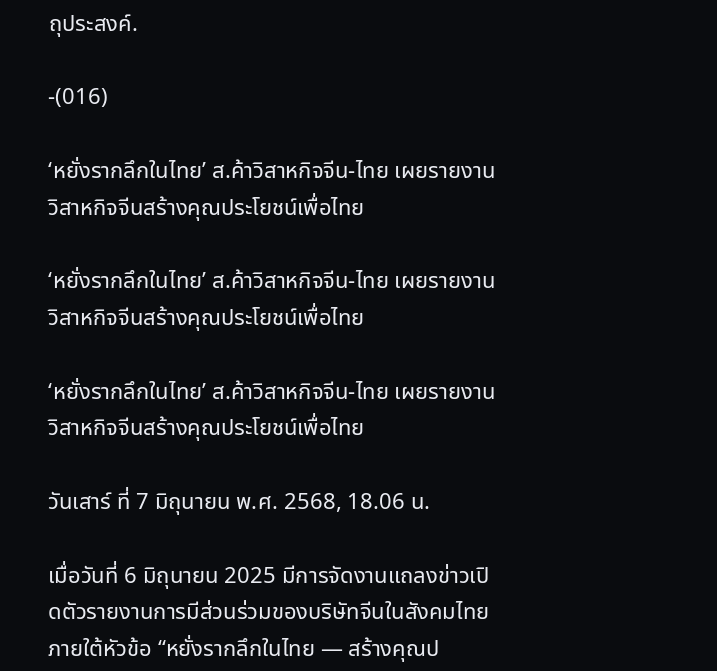ถุประสงค์.

-(016)

‘หยั่งรากลึกในไทย’ ส.ค้าวิสาหกิจจีน-ไทย เผยรายงานวิสาหกิจจีนสร้างคุณประโยชน์เพื่อไทย

‘หยั่งรากลึกในไทย’ ส.ค้าวิสาหกิจจีน-ไทย เผยรายงานวิสาหกิจจีนสร้างคุณประโยชน์เพื่อไทย

‘หยั่งรากลึกในไทย’ ส.ค้าวิสาหกิจจีน-ไทย เผยรายงานวิสาหกิจจีนสร้างคุณประโยชน์เพื่อไทย

วันเสาร์ ที่ 7 มิถุนายน พ.ศ. 2568, 18.06 น.

เมื่อวันที่ 6 มิถุนายน 2025 มีการจัดงานแถลงข่าวเปิดตัวรายงานการมีส่วนร่วมของบริษัทจีนในสังคมไทย ภายใต้หัวข้อ “หยั่งรากลึกในไทย — สร้างคุณป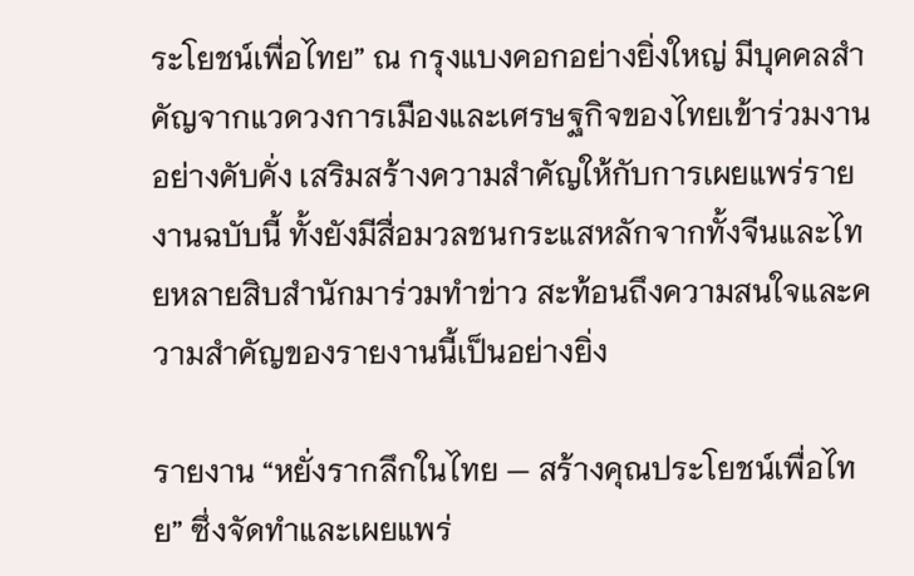ระโยชน์เพื่อไทย” ณ กรุงแบงคอกอย่างยิ่งใหญ่ มีบุคคลสำคัญจากแวดวงการเมืองและเศรษฐกิจของไทยเข้าร่วมงานอย่างคับคั่ง เสริมสร้างความสำคัญให้กับการเผยแพร่รายงานฉบับนี้ ทั้งยังมีสื่อมวลชนกระแสหลักจากทั้งจีนและไทยหลายสิบสำนักมาร่วมทำข่าว สะท้อนถึงความสนใจและความสำคัญของรายงานนี้เป็นอย่างยิ่ง

รายงาน “หยั่งรากลึกในไทย — สร้างคุณประโยชน์เพื่อไทย” ซึ่งจัดทำและเผยแพร่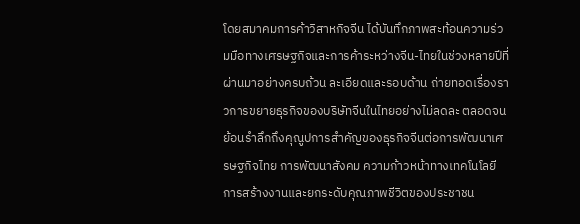โดยสมาคมการค้าวิสาหกิจจีน ได้บันทึกภาพสะท้อนความร่วมมือทางเศรษฐกิจและการค้าระหว่างจีน-ไทยในช่วงหลายปีที่ผ่านมาอย่างครบถ้วน ละเอียดและรอบด้าน ถ่ายทอดเรื่องราวการขยายธุรกิจของบริษัทจีนในไทยอย่างไม่ลดละ ตลอดจนย้อนรำลึกถึงคุณูปการสำคัญของธุรกิจจีนต่อการพัฒนาเศรษฐกิจไทย การพัฒนาสังคม ความก้าวหน้าทางเทคโนโลยี การสร้างงานและยกระดับคุณภาพชีวิตของประชาชน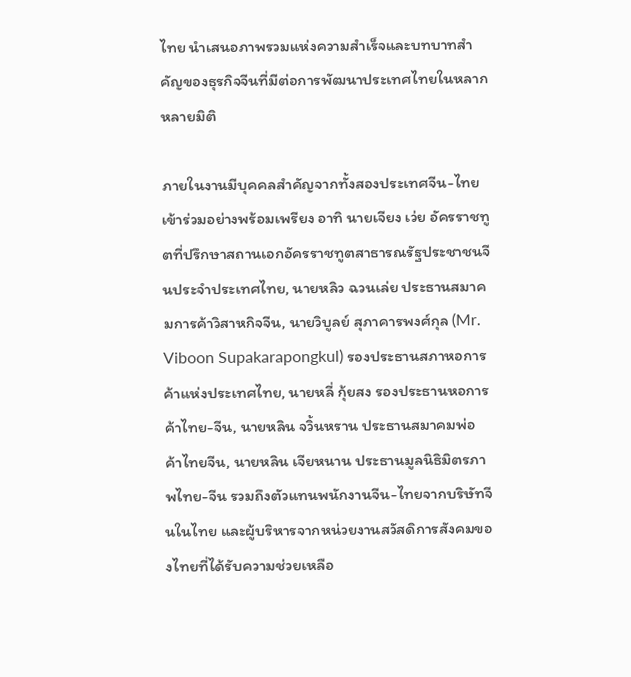ไทย นำเสนอภาพรวมแห่งความสำเร็จและบทบาทสำคัญของธุรกิจจีนที่มีต่อการพัฒนาประเทศไทยในหลากหลายมิติ

ภายในงานมีบุคคลสำคัญจากทั้งสองประเทศจีน-ไทยเข้าร่วมอย่างพร้อมเพรียง อาทิ นายเจียง เว่ย อัครราชทูตที่ปรึกษาสถานเอกอัครราชทูตสาธารณรัฐประชาชนจีนประจำประเทศไทย, นายหลิว ฉวนเล่ย ประธานสมาคมการค้าวิสาหกิจจีน, นายวิบูลย์ สุภาคารพงศ์กุล (Mr. Viboon Supakarapongkul) รองประธานสภาหอการค้าแห่งประเทศไทย, นายหลี่ กุ้ยสง รองประธานหอการค้าไทย-จีน, นายหลิน จวิ้นหราน ประธานสมาคมพ่อค้าไทยจีน, นายหลิน เจียหนาน ประธานมูลนิธิมิตรภาพไทย-จีน รวมถึงตัวแทนพนักงานจีน-ไทยจากบริษัทจีนในไทย และผู้บริหารจากหน่วยงานสวัสดิการสังคมของไทยที่ได้รับความช่วยเหลือ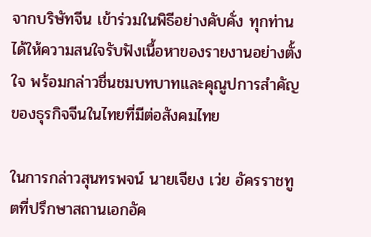จากบริษัทจีน เข้าร่วมในพิธีอย่างคับคั่ง ทุกท่านได้ให้ความสนใจรับฟังเนื้อหาของรายงานอย่างตั้งใจ พร้อมกล่าวชื่นชมบทบาทและคุณูปการสำคัญของธุรกิจจีนในไทยที่มีต่อสังคมไทย

ในการกล่าวสุนทรพจน์ นายเจียง เว่ย อัครราชทูตที่ปรึกษาสถานเอกอัค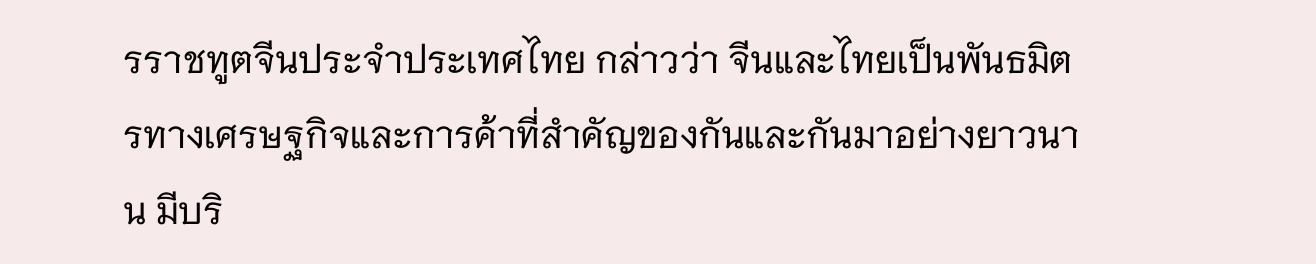รราชทูตจีนประจำประเทศไทย กล่าวว่า จีนและไทยเป็นพันธมิตรทางเศรษฐกิจและการค้าที่สำคัญของกันและกันมาอย่างยาวนาน มีบริ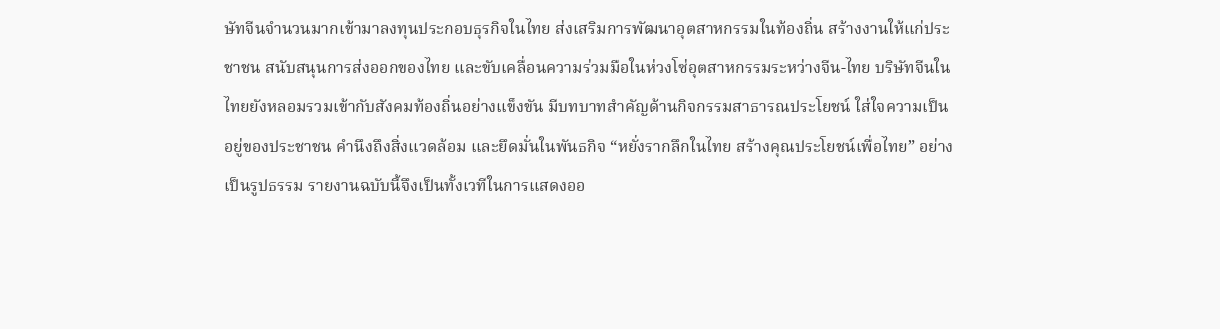ษัทจีนจำนวนมากเข้ามาลงทุนประกอบธุรกิจในไทย ส่งเสริมการพัฒนาอุตสาหกรรมในท้องถิ่น สร้างงานให้แก่ประชาชน สนับสนุนการส่งออกของไทย และขับเคลื่อนความร่วมมือในห่วงโซ่อุตสาหกรรมระหว่างจีน-ไทย บริษัทจีนในไทยยังหลอมรวมเข้ากับสังคมท้องถิ่นอย่างแข็งขัน มีบทบาทสำคัญด้านกิจกรรมสาธารณประโยชน์ ใส่ใจความเป็นอยู่ของประชาชน คำนึงถึงสิ่งแวดล้อม และยึดมั่นในพันธกิจ “หยั่งรากลึกในไทย สร้างคุณประโยชน์เพื่อไทย” อย่างเป็นรูปธรรม รายงานฉบับนี้จึงเป็นทั้งเวทีในการแสดงออ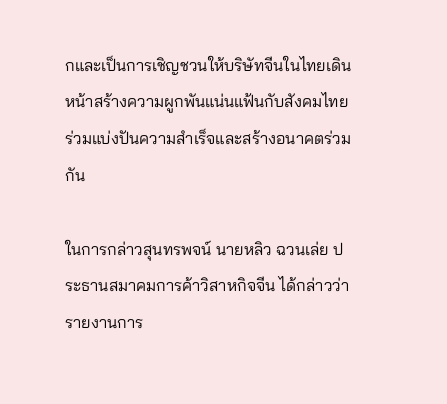กและเป็นการเชิญชวนให้บริษัทจีนในไทยเดินหน้าสร้างความผูกพันแน่นแฟ้นกับสังคมไทย ร่วมแบ่งปันความสำเร็จและสร้างอนาคตร่วมกัน

ในการกล่าวสุนทรพจน์ นายหลิว ฉวนเล่ย ประธานสมาคมการค้าวิสาหกิจจีน ได้กล่าวว่า รายงานการ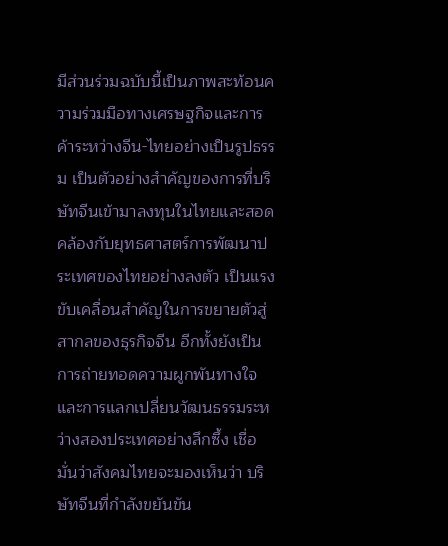มีส่วนร่วมฉบับนี้เป็นภาพสะท้อนความร่วมมือทางเศรษฐกิจและการค้าระหว่างจีน-ไทยอย่างเป็นรูปธรรม เป็นตัวอย่างสำคัญของการที่บริษัทจีนเข้ามาลงทุนในไทยและสอดคล้องกับยุทธศาสตร์การพัฒนาประเทศของไทยอย่างลงตัว เป็นแรงขับเคลื่อนสำคัญในการขยายตัวสู่สากลของธุรกิจจีน อีกทั้งยังเป็นการถ่ายทอดความผูกพันทางใจและการแลกเปลี่ยนวัฒนธรรมระหว่างสองประเทศอย่างลึกซึ้ง เชื่อมั่นว่าสังคมไทยจะมองเห็นว่า บริษัทจีนที่กำลังขยันขัน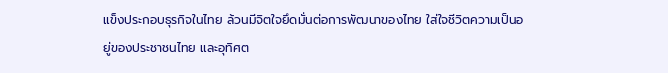แข็งประกอบธุรกิจในไทย ล้วนมีจิตใจยึดมั่นต่อการพัฒนาของไทย ใส่ใจชีวิตความเป็นอยู่ของประชาชนไทย และอุทิศต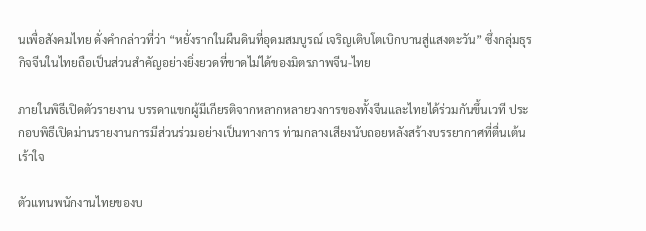นเพื่อสังคมไทย ดั่งคำกล่าวที่ว่า “หยั่งรากในผืนดินที่อุดมสมบูรณ์ เจริญเติบโตเบิกบานสู่แสงตะวัน” ซึ่งกลุ่มธุรกิจจีนในไทยถือเป็นส่วนสำคัญอย่างยิ่งยวดที่ขาดไม่ได้ของมิตรภาพจีน-ไทย

ภายในพิธีเปิดตัวรายงาน บรรดาแขกผู้มีเกียรติจากหลากหลายวงการของทั้งจีนและไทยได้ร่วมกันขึ้นเวที ประกอบพิธีเปิดม่านรายงานการมีส่วนร่วมอย่างเป็นทางการ ท่ามกลางเสียงนับถอยหลังสร้างบรรยากาศที่ตื่นเต้นเร้าใจ

ตัวแทนพนักงานไทยของบ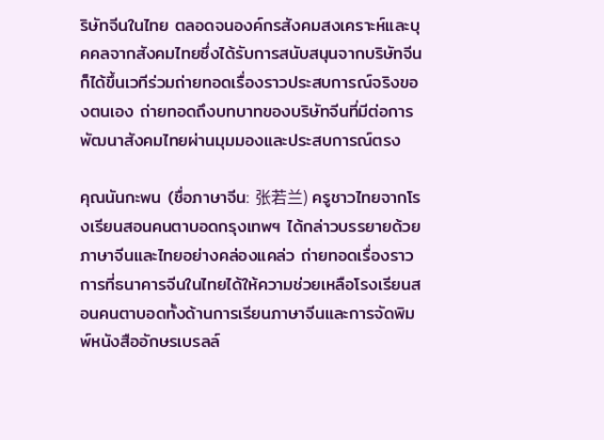ริษัทจีนในไทย ตลอดจนองค์กรสังคมสงเคราะห์และบุคคลจากสังคมไทยซึ่งได้รับการสนับสนุนจากบริษัทจีน ก็ได้ขึ้นเวทีร่วมถ่ายทอดเรื่องราวประสบการณ์จริงของตนเอง ถ่ายทอดถึงบทบาทของบริษัทจีนที่มีต่อการพัฒนาสังคมไทยผ่านมุมมองและประสบการณ์ตรง

คุณนันกะพน (ชื่อภาษาจีน: 张若兰) ครูชาวไทยจากโรงเรียนสอนคนตาบอดกรุงเทพฯ ได้กล่าวบรรยายด้วยภาษาจีนและไทยอย่างคล่องแคล่ว ถ่ายทอดเรื่องราวการที่ธนาคารจีนในไทยได้ให้ความช่วยเหลือโรงเรียนสอนคนตาบอดทั้งด้านการเรียนภาษาจีนและการจัดพิมพ์หนังสืออักษรเบรลล์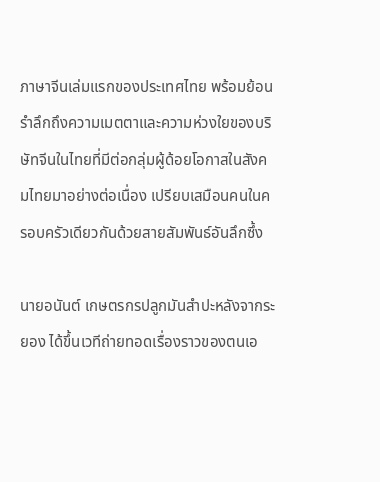ภาษาจีนเล่มแรกของประเทศไทย พร้อมย้อนรำลึกถึงความเมตตาและความห่วงใยของบริษัทจีนในไทยที่มีต่อกลุ่มผู้ด้อยโอกาสในสังคมไทยมาอย่างต่อเนื่อง เปรียบเสมือนคนในครอบครัวเดียวกันด้วยสายสัมพันธ์อันลึกซึ้ง

นายอนันต์ เกษตรกรปลูกมันสำปะหลังจากระยอง ได้ขึ้นเวทีถ่ายทอดเรื่องราวของตนเอ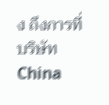ง ถึงการที่บริษัท China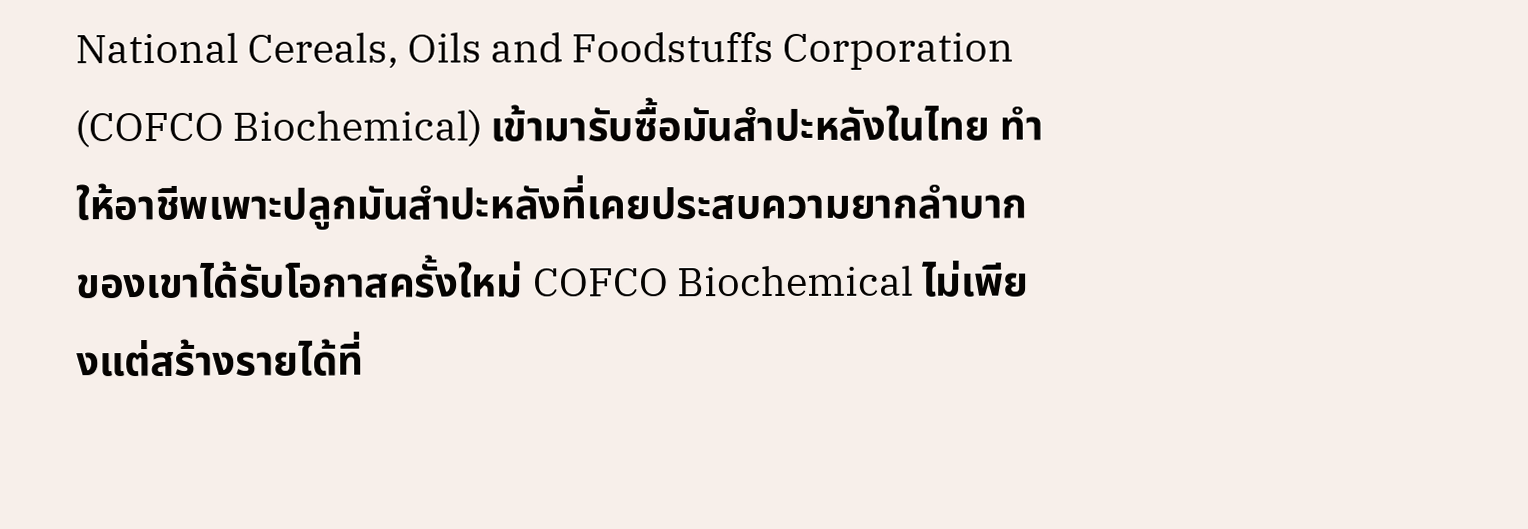National Cereals, Oils and Foodstuffs Corporation (COFCO Biochemical) เข้ามารับซื้อมันสำปะหลังในไทย ทำให้อาชีพเพาะปลูกมันสำปะหลังที่เคยประสบความยากลำบากของเขาได้รับโอกาสครั้งใหม่ COFCO Biochemical ไม่เพียงแต่สร้างรายได้ที่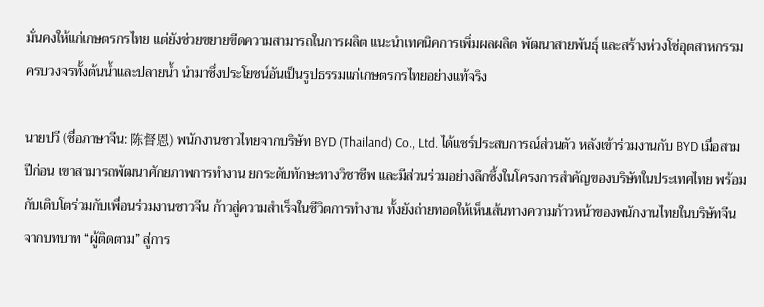มั่นคงให้แก่เกษตรกรไทย แต่ยังช่วยขยายขีดความสามารถในการผลิต แนะนำเทคนิคการเพิ่มผลผลิต พัฒนาสายพันธุ์ และสร้างห่วงโซ่อุตสาหกรรมครบวงจรทั้งต้นน้ำและปลายน้ำ นำมาซึ่งประโยชน์อันเป็นรูปธรรมแก่เกษตรกรไทยอย่างแท้จริง

นายปวี (ชื่อภาษาจีน: 陈督恩) พนักงานชาวไทยจากบริษัท BYD (Thailand) Co., Ltd. ได้แชร์ประสบการณ์ส่วนตัว หลังเข้าร่วมงานกับ BYD เมื่อสามปีก่อน เขาสามารถพัฒนาศักยภาพการทำงาน ยกระดับทักษะทางวิชาชีพ และมีส่วนร่วมอย่างลึกซึ้งในโครงการสำคัญของบริษัทในประเทศไทย พร้อมกับเติบโตร่วมกับเพื่อนร่วมงานชาวจีน ก้าวสู่ความสำเร็จในชีวิตการทำงาน ทั้งยังถ่ายทอดให้เห็นเส้นทางความก้าวหน้าของพนักงานไทยในบริษัทจีน จากบทบาท “ผู้ติดตาม” สู่การ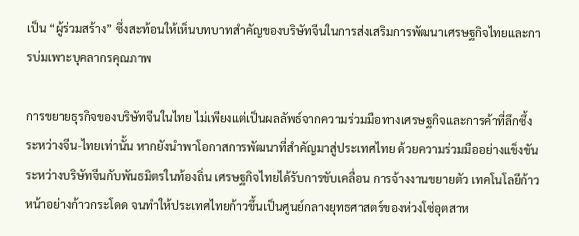เป็น “ผู้ร่วมสร้าง” ซึ่งสะท้อนให้เห็นบทบาทสำคัญของบริษัทจีนในการส่งเสริมการพัฒนาเศรษฐกิจไทยและการบ่มเพาะบุคลากรคุณภาพ

การขยายธุรกิจของบริษัทจีนในไทย ไม่เพียงแต่เป็นผลลัพธ์จากความร่วมมือทางเศรษฐกิจและการค้าที่ลึกซึ้งระหว่างจีน-ไทยเท่านั้น หากยังนำพาโอกาสการพัฒนาที่สำคัญมาสู่ประเทศไทย ด้วยความร่วมมืออย่างแข็งขันระหว่างบริษัทจีนกับพันธมิตรในท้องถิ่น เศรษฐกิจไทยได้รับการขับเคลื่อน การจ้างงานขยายตัว เทคโนโลยีก้าวหน้าอย่างก้าวกระโดด จนทำให้ประเทศไทยก้าวขึ้นเป็นศูนย์กลางยุทธศาสตร์ของห่วงโซ่อุตสาห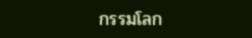กรรมโลก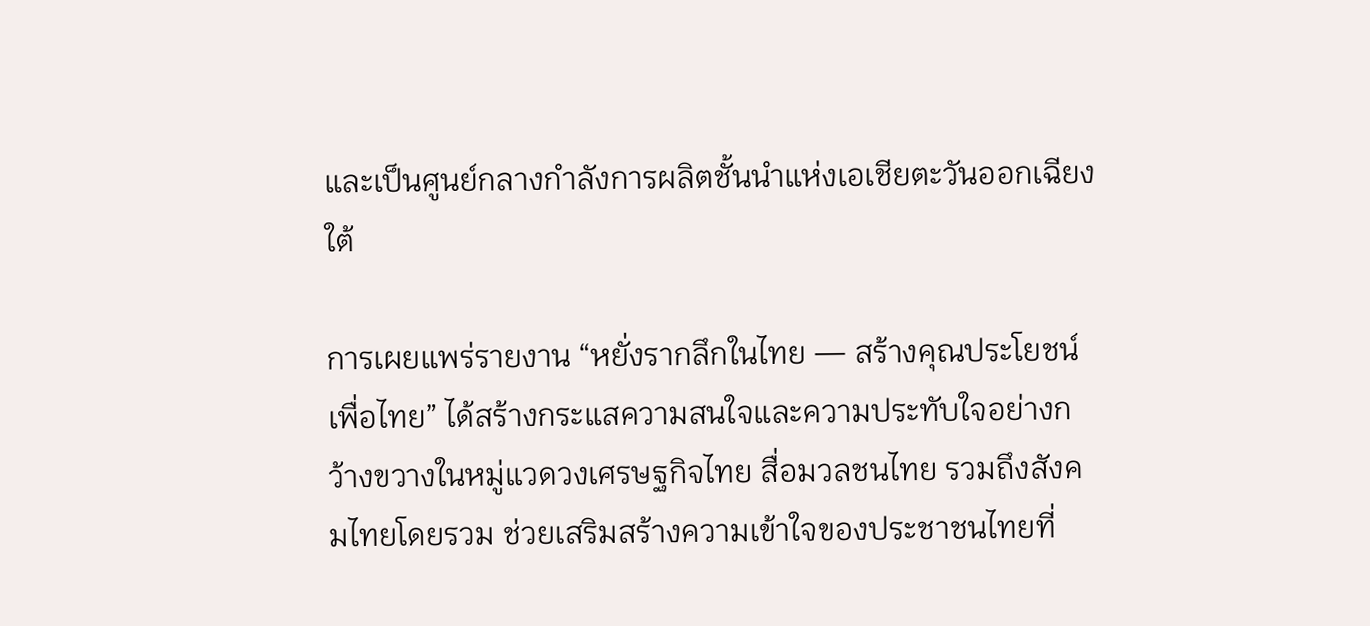และเป็นศูนย์กลางกำลังการผลิตชั้นนำแห่งเอเชียตะวันออกเฉียงใต้

การเผยแพร่รายงาน “หยั่งรากลึกในไทย — สร้างคุณประโยชน์เพื่อไทย” ได้สร้างกระแสความสนใจและความประทับใจอย่างกว้างขวางในหมู่แวดวงเศรษฐกิจไทย สื่อมวลชนไทย รวมถึงสังคมไทยโดยรวม ช่วยเสริมสร้างความเข้าใจของประชาชนไทยที่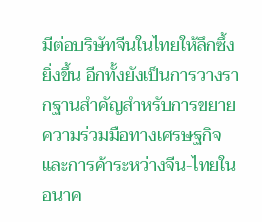มีต่อบริษัทจีนในไทยให้ลึกซึ้งยิ่งขึ้น อีกทั้งยังเป็นการวางรากฐานสำคัญสำหรับการขยายความร่วมมือทางเศรษฐกิจและการค้าระหว่างจีน-ไทยในอนาค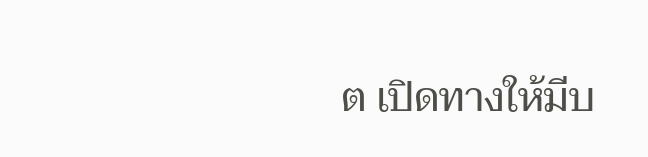ต เปิดทางให้มีบ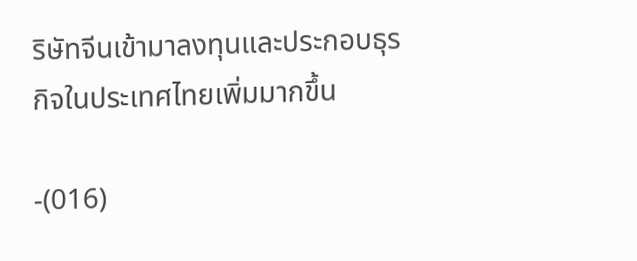ริษัทจีนเข้ามาลงทุนและประกอบธุรกิจในประเทศไทยเพิ่มมากขึ้น

-(016)